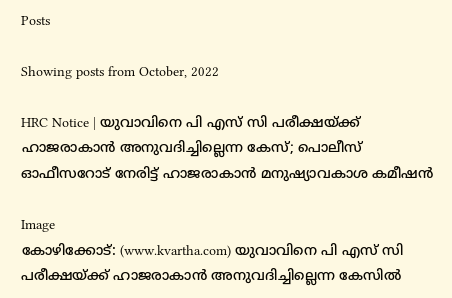Posts

Showing posts from October, 2022

HRC Notice | യുവാവിനെ പി എസ് സി പരീക്ഷയ്ക്ക് ഹാജരാകാന്‍ അനുവദിച്ചില്ലെന്ന കേസ്; പൊലീസ് ഓഫീസറോട് നേരിട്ട് ഹാജരാകാന്‍ മനുഷ്യാവകാശ കമീഷന്‍

Image
കോഴിക്കോട്: (www.kvartha.com) യുവാവിനെ പി എസ് സി പരീക്ഷയ്ക്ക് ഹാജരാകാന്‍ അനുവദിച്ചില്ലെന്ന കേസില്‍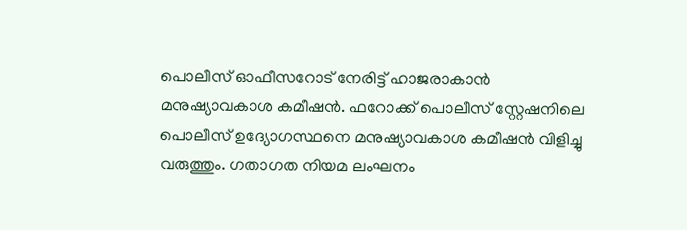പൊലീസ് ഓഫീസറോട് നേരിട്ട് ഹാജരാകാന്‍ മനുഷ്യാവകാശ കമീഷന്‍. ഫറോക്ക് പൊലീസ് സ്റ്റേഷനിലെ പൊലീസ് ഉദ്യോഗസ്ഥനെ മനുഷ്യാവകാശ കമീഷന്‍ വിളിച്ചു വരുത്തും. ഗതാഗത നിയമ ലംഘനം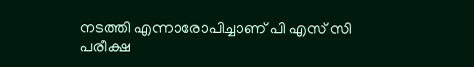നടത്തി എന്നാരോപിച്ചാണ് പി എസ് സി പരീക്ഷ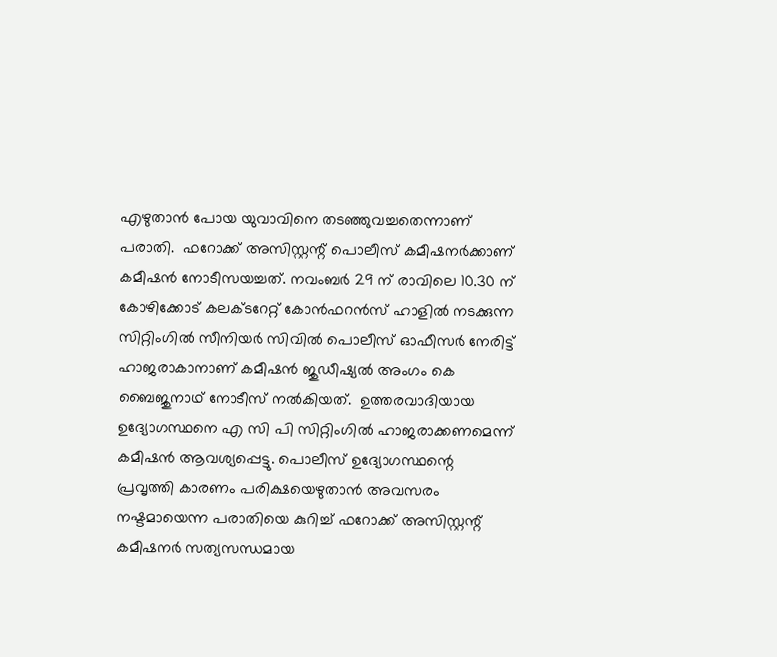എഴുതാന്‍ പോയ യുവാവിനെ തടഞ്ഞുവച്ചതെന്നാണ് പരാതി.  ഫറോക്ക് അസിസ്റ്റന്റ് പൊലീസ് കമീഷനര്‍ക്കാണ് കമീഷന്‍ നോടീസയച്ചത്. നവംബര്‍ 29 ന് രാവിലെ 10.30 ന് കോഴിക്കോട് കലക്ടറേറ്റ് കോന്‍ഫറന്‍സ് ഹാളില്‍ നടക്കുന്ന സിറ്റിംഗില്‍ സീനിയര്‍ സിവില്‍ പൊലീസ് ഓഫീസര്‍ നേരിട്ട് ഹാജരാകാനാണ് കമീഷന്‍ ജുഡീഷ്യല്‍ അംഗം കെ ബൈജുനാഥ് നോടീസ് നല്‍കിയത്.  ഉത്തരവാദിയായ ഉദ്യോഗസ്ഥനെ എ സി പി സിറ്റിംഗില്‍ ഹാജരാക്കണമെന്ന് കമീഷന്‍ ആവശ്യപ്പെട്ടു. പൊലീസ് ഉദ്യോഗസ്ഥന്റെ  പ്രവൃത്തി കാരണം പരിക്ഷയെഴുതാന്‍ അവസരം നഷ്ടമായെന്ന പരാതിയെ കുറിച്ച് ഫറോക്ക് അസിസ്റ്റന്റ് കമീഷനര്‍ സത്യസന്ധമായ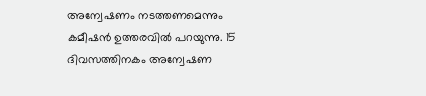അന്വേഷണം നടത്തണമെന്നും കമീഷന്‍ ഉത്തരവില്‍ പറയുന്നു. 15 ദിവസത്തിനകം അന്വേഷണ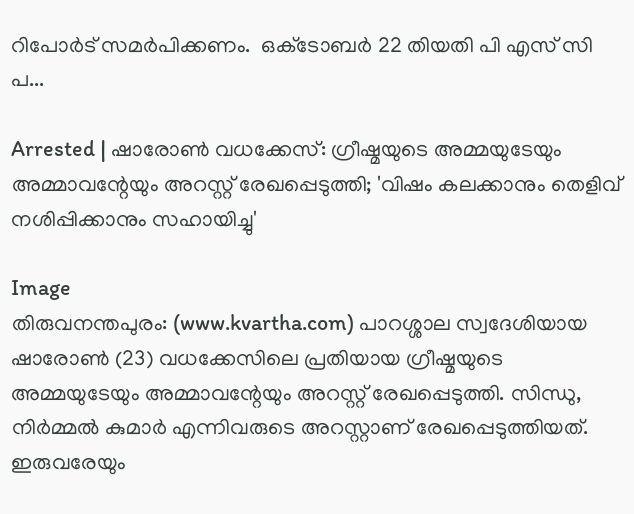റിപോര്‍ട് സമര്‍പിക്കണം.  ഒക്‌ടോബര്‍ 22 തിയതി പി എസ് സി പ...

Arrested | ഷാരോണ്‍ വധക്കേസ്: ഗ്രീഷ്മയുടെ അമ്മയുടേയും അമ്മാവന്റേയും അറസ്റ്റ് രേഖപ്പെടുത്തി; 'വിഷം കലക്കാനും തെളിവ് നശിപ്പിക്കാനും സഹായിച്ചു'

Image
തിരുവനന്തപുരം: (www.kvartha.com) പാറശ്ശാല സ്വദേശിയായ ഷാരോണ്‍ (23) വധക്കേസിലെ പ്രതിയായ ഗ്രീഷ്മയുടെ അമ്മയുടേയും അമ്മാവന്റേയും അറസ്റ്റ് രേഖപ്പെടുത്തി. സിന്ധു, നിര്‍മ്മല്‍ കുമാര്‍ എന്നിവരുടെ അറസ്റ്റാണ് രേഖപ്പെടുത്തിയത്. ഇരുവരേയും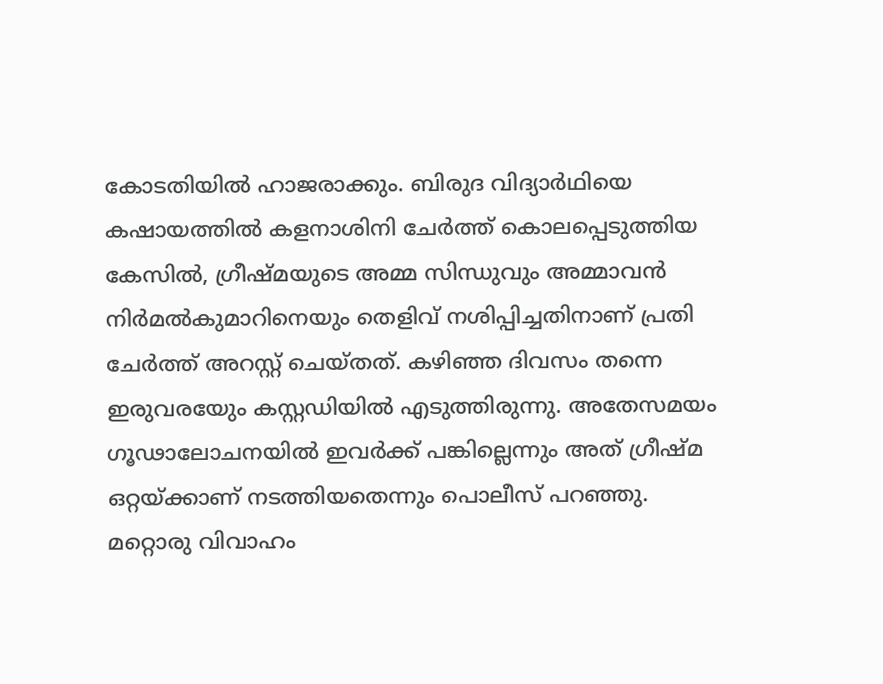കോടതിയില്‍ ഹാജരാക്കും. ബിരുദ വിദ്യാര്‍ഥിയെ കഷായത്തില്‍ കളനാശിനി ചേര്‍ത്ത് കൊലപ്പെടുത്തിയ കേസില്‍, ഗ്രീഷ്മയുടെ അമ്മ സിന്ധുവും അമ്മാവന്‍ നിര്‍മല്‍കുമാറിനെയും തെളിവ് നശിപ്പിച്ചതിനാണ് പ്രതി ചേര്‍ത്ത് അറസ്റ്റ് ചെയ്തത്. കഴിഞ്ഞ ദിവസം തന്നെ ഇരുവരയേും കസ്റ്റഡിയില്‍ എടുത്തിരുന്നു. അതേസമയം ഗൂഢാലോചനയില്‍ ഇവര്‍ക്ക് പങ്കില്ലെന്നും അത് ഗ്രീഷ്മ ഒറ്റയ്ക്കാണ് നടത്തിയതെന്നും പൊലീസ് പറഞ്ഞു.  മറ്റൊരു വിവാഹം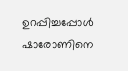ഉറപ്പിച്ചപ്പോള്‍ ഷാരോണിനെ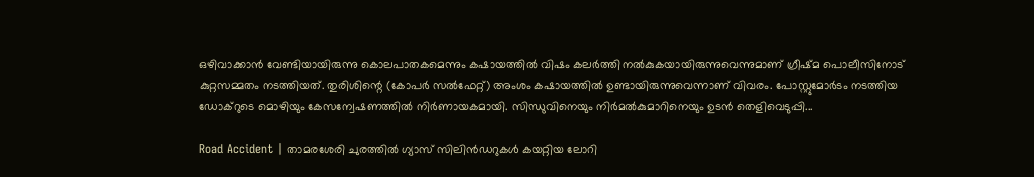ഒഴിവാക്കാന്‍ വേണ്ടിയായിരുന്നു കൊലപാതകമെന്നും കഷായത്തില്‍ വിഷം കലര്‍ത്തി നല്‍കുകയായിരുന്നുവെന്നുമാണ് ഗ്രീഷ്മ പൊലീസിനോട് കുറ്റസമ്മതം നടത്തിയത്. തുരിശിന്റെ (കോപര്‍ സല്‍ഫേറ്റ്) അംശം കഷായത്തില്‍ ഉണ്ടായിരുന്നുവെന്നാണ് വിവരം. പോസ്റ്റുമോര്‍ടം നടത്തിയ ഡോക്‌റുടെ മൊഴിയും കേസന്വേഷണത്തില്‍ നിര്‍ണായകമായി. സിന്ധുവിനെയും നിര്‍മല്‍കുമാറിനെയും ഉടന്‍ തെളിവെടുപ്പി...

Road Accident | താമരശേരി ചുരത്തില്‍ ഗ്യാസ് സിലിന്‍ഡറുകള്‍ കയറ്റിയ ലോറി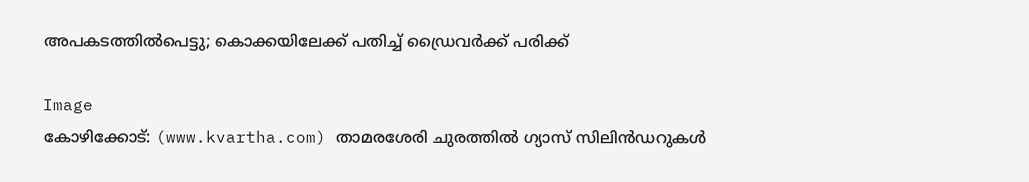അപകടത്തില്‍പെട്ടു; കൊക്കയിലേക്ക് പതിച്ച് ഡ്രൈവര്‍ക്ക് പരിക്ക്

Image
കോഴിക്കോട്: (www.kvartha.com) താമരശേരി ചുരത്തില്‍ ഗ്യാസ് സിലിന്‍ഡറുകള്‍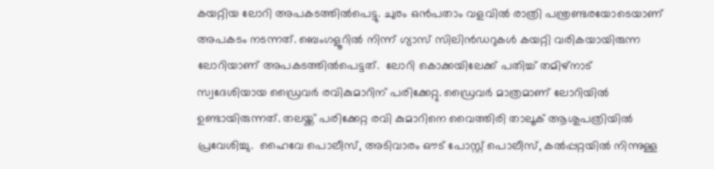കയറ്റിയ ലോറി അപകടത്തില്‍പെട്ടു. ചുരം ഒന്‍പതാം വളവില്‍ രാത്രി പന്ത്രണ്ടരയോടെയാണ് അപകടം നടന്നത്. ബെംഗളൂറില്‍ നിന്ന് ഗ്യാസ് സിലിന്‍ഡറുകള്‍ കയറ്റി വരികയായിരുന്ന ലോറിയാണ് അപകടത്തില്‍പെട്ടത്.  ലോറി കൊക്കയിലേക്ക് പതിച്ച് തമിഴ്‌നാട് സ്വദേശിയായ ഡ്രൈവര്‍ രവികുമാറിന് പരിക്കേറ്റു. ഡ്രൈവര്‍ മാത്രമാണ് ലോറിയില്‍ ഉണ്ടായിരുന്നത്. തലയ്ക്ക് പരിക്കേറ്റ രവി കുമാറിനെ വൈത്തിരി താലൂക് ആശുപത്രിയില്‍ പ്രവേശിച്ചു.  ഹൈവേ പൊലീസ്, അടിവാരം ഔട് പോസ്റ്റ് പൊലീസ്, കല്‍പ്പറ്റയില്‍ നിന്നുള്ള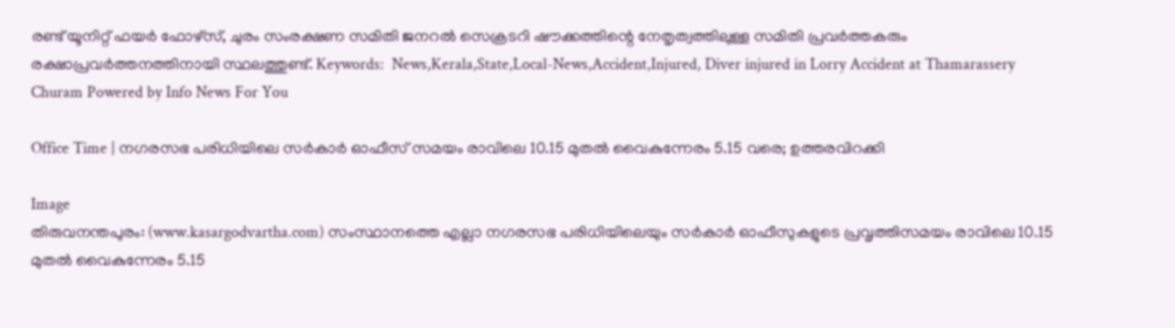രണ്ട് യൂനിറ്റ് ഫയര്‍ ഫോഴ്‌സ്, ചുരം സംരക്ഷണ സമിതി ജനറല്‍ സെക്രടറി ഷൗക്കത്തിന്റെ നേതൃത്വത്തിലുള്ള സമിതി പ്രവര്‍ത്തകരും രക്ഷാപ്രവര്‍ത്തനത്തിനായി സ്ഥലത്തുണ്ട്. Keywords:  News,Kerala,State,Local-News,Accident,Injured, Diver injured in Lorry Accident at Thamarassery Churam Powered by Info News For You

Office Time | നഗരസഭ പരിധിയിലെ സര്‍കാര്‍ ഓഫീസ് സമയം രാവിലെ 10.15 മുതല്‍ വൈകുന്നേരം 5.15 വരെ; ഉത്തരവിറക്കി

Image
തിരുവനന്തപുരം: (www.kasargodvartha.com) സംസ്ഥാനത്തെ എല്ലാ നഗരസഭ പരിധിയിലെയും സര്‍കാര്‍ ഓഫീസുകളുടെ പ്രവൃത്തിസമയം രാവിലെ 10.15 മുതല്‍ വൈകുന്നേരം 5.15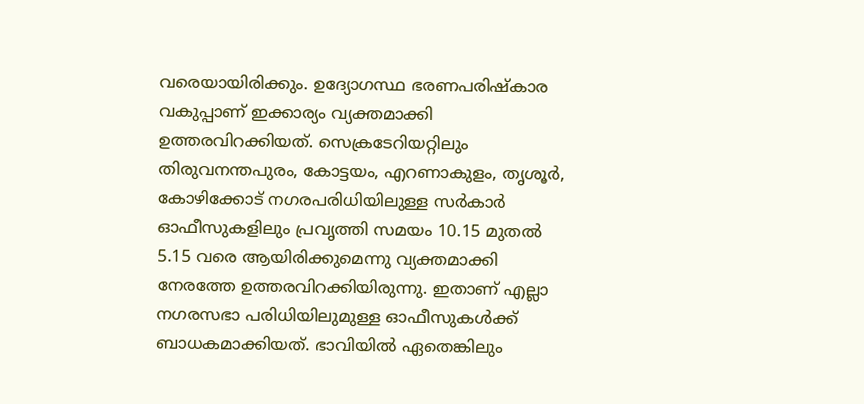വരെയായിരിക്കും. ഉദ്യോഗസ്ഥ ഭരണപരിഷ്‌കാര വകുപ്പാണ് ഇക്കാര്യം വ്യക്തമാക്കി ഉത്തരവിറക്കിയത്. സെക്രടേറിയറ്റിലും തിരുവനന്തപുരം, കോട്ടയം, എറണാകുളം, തൃശൂര്‍, കോഴിക്കോട് നഗരപരിധിയിലുള്ള സര്‍കാര്‍ ഓഫീസുകളിലും പ്രവൃത്തി സമയം 10.15 മുതല്‍ 5.15 വരെ ആയിരിക്കുമെന്നു വ്യക്തമാക്കി നേരത്തേ ഉത്തരവിറക്കിയിരുന്നു. ഇതാണ് എല്ലാ നഗരസഭാ പരിധിയിലുമുള്ള ഓഫീസുകള്‍ക്ക് ബാധകമാക്കിയത്. ഭാവിയില്‍ ഏതെങ്കിലും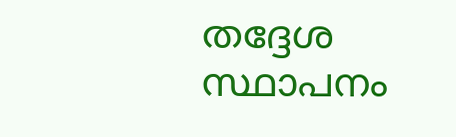തദ്ദേശ സ്ഥാപനം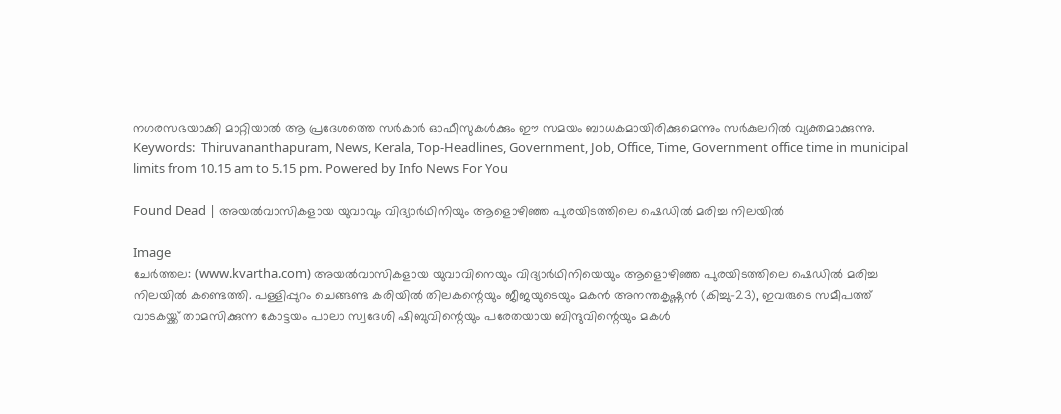നഗരസഭയാക്കി മാറ്റിയാല്‍ ആ പ്രദേശത്തെ സര്‍കാര്‍ ഓഫീസുകള്‍ക്കും ഈ സമയം ബാധകമായിരിക്കുമെന്നും സര്‍കുലറില്‍ വ്യക്തമാക്കുന്നു. Keywords:  Thiruvananthapuram, News, Kerala, Top-Headlines, Government, Job, Office, Time, Government office time in municipal limits from 10.15 am to 5.15 pm. Powered by Info News For You

Found Dead | അയല്‍വാസികളായ യുവാവും വിദ്യാര്‍ഥിനിയും ആളൊഴിഞ്ഞ പുരയിടത്തിലെ ഷെഡില്‍ മരിച്ച നിലയില്‍

Image
ചേര്‍ത്തല: (www.kvartha.com) അയല്‍വാസികളായ യുവാവിനെയും വിദ്യാര്‍ഥിനിയെയും ആളൊഴിഞ്ഞ പുരയിടത്തിലെ ഷെഡില്‍ മരിച്ച നിലയില്‍ കണ്ടെത്തി. പള്ളിപ്പുറം ചെങ്ങണ്ട കരിയില്‍ തിലകന്റെയും ജീജയുടെയും മകന്‍ അനന്തകൃഷ്ണന്‍ (കിച്ചു-23), ഇവരുടെ സമീപത്ത് വാടകയ്ക്ക് താമസിക്കുന്ന കോട്ടയം പാലാ സ്വദേശി ഷിബുവിന്റെയും പരേതയായ ബിന്ദുവിന്റെയും മകള്‍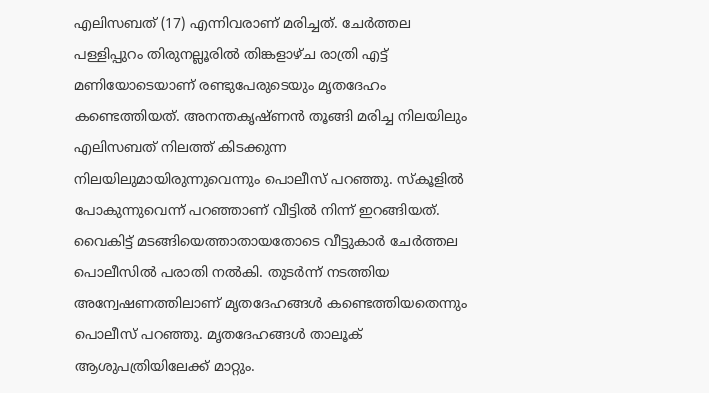എലിസബത് (17) എന്നിവരാണ് മരിച്ചത്. ചേര്‍ത്തല പള്ളിപ്പുറം തിരുനല്ലൂരില്‍ തിങ്കളാഴ്ച രാത്രി എട്ട് മണിയോടെയാണ് രണ്ടുപേരുടെയും മൃതദേഹം കണ്ടെത്തിയത്. അനന്തകൃഷ്ണന്‍ തൂങ്ങി മരിച്ച നിലയിലും എലിസബത് നിലത്ത് കിടക്കുന്ന നിലയിലുമായിരുന്നുവെന്നും പൊലീസ് പറഞ്ഞു. സ്‌കൂളില്‍ പോകുന്നുവെന്ന് പറഞ്ഞാണ് വീട്ടില്‍ നിന്ന് ഇറങ്ങിയത്. വൈകിട്ട് മടങ്ങിയെത്താതായതോടെ വീട്ടുകാര്‍ ചേര്‍ത്തല പൊലീസില്‍ പരാതി നല്‍കി. തുടര്‍ന്ന് നടത്തിയ അന്വേഷണത്തിലാണ് മൃതദേഹങ്ങള്‍ കണ്ടെത്തിയതെന്നും പൊലീസ് പറഞ്ഞു. മൃതദേഹങ്ങള്‍ താലൂക് ആശുപത്രിയിലേക്ക് മാറ്റും.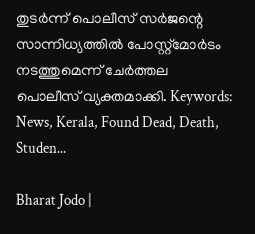തുടര്‍ന്ന് പൊലീസ് സര്‍ജന്റെ സാന്നിധ്യത്തില്‍ പോസ്റ്റ്‌മോര്‍ടം നടത്തുമെന്ന് ചേര്‍ത്തല പൊലീസ് വ്യക്തമാക്കി. Keywords:  News, Kerala, Found Dead, Death, Studen...

Bharat Jodo |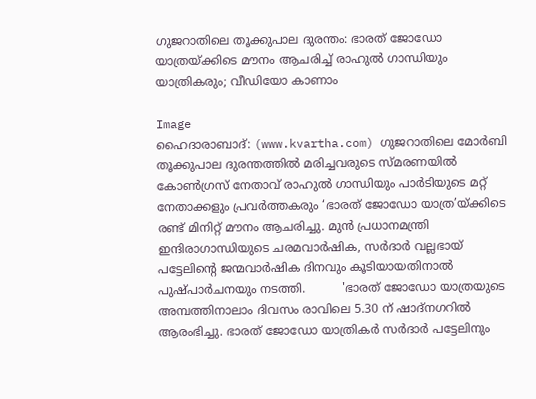ഗുജറാതിലെ തൂക്കുപാല ദുരന്തം: ഭാരത് ജോഡോ യാത്രയ്ക്കിടെ മൗനം ആചരിച്ച് രാഹുൽ ഗാന്ധിയും യാത്രികരും; വീഡിയോ കാണാം

Image
ഹൈദാരാബാദ്: (www.kvartha.com) ഗുജറാതിലെ മോർബി തൂക്കുപാല ദുരന്തത്തിൽ മരിച്ചവരുടെ സ്മരണയിൽ കോൺഗ്രസ് നേതാവ് രാഹുൽ ഗാന്ധിയും പാർടിയുടെ മറ്റ് നേതാക്കളും പ്രവർത്തകരും ‘ഭാരത് ജോഡോ യാത്ര’യ്ക്കിടെ രണ്ട് മിനിറ്റ് മൗനം ആചരിച്ചു. മുൻ പ്രധാനമന്ത്രി ഇന്ദിരാഗാന്ധിയുടെ ചരമവാർഷിക, സർദാർ വല്ലഭായ് പട്ടേലിന്റെ ജന്മവാർഷിക ദിനവും കൂടിയായതിനാൽ പുഷ്പാർചനയും നടത്തി.          'ഭാരത് ജോഡോ യാത്രയുടെ അമ്പത്തിനാലാം ദിവസം രാവിലെ 5.30 ന് ഷാദ്‌നഗറിൽ ആരംഭിച്ചു. ഭാരത് ജോഡോ യാത്രികർ സർദാർ പട്ടേലിനും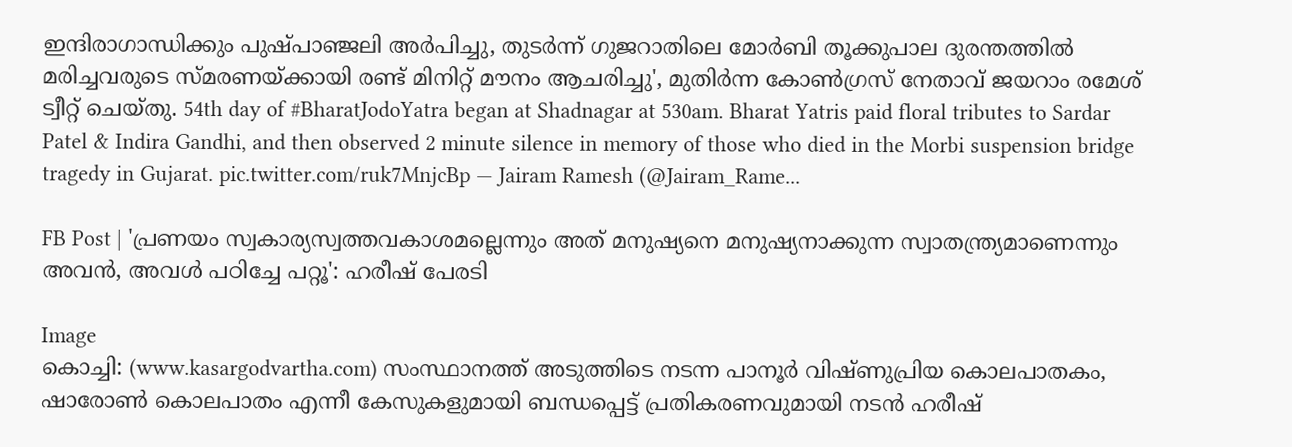ഇന്ദിരാഗാന്ധിക്കും പുഷ്പാഞ്ജലി അർപിച്ചു, തുടർന്ന് ഗുജറാതിലെ മോർബി തൂക്കുപാല ദുരന്തത്തിൽ മരിച്ചവരുടെ സ്മരണയ്ക്കായി രണ്ട് മിനിറ്റ് മൗനം ആചരിച്ചു', മുതിർന്ന കോൺഗ്രസ് നേതാവ് ജയറാം രമേശ് ട്വീറ്റ് ചെയ്തു. 54th day of #BharatJodoYatra began at Shadnagar at 530am. Bharat Yatris paid floral tributes to Sardar Patel & Indira Gandhi, and then observed 2 minute silence in memory of those who died in the Morbi suspension bridge tragedy in Gujarat. pic.twitter.com/ruk7MnjcBp — Jairam Ramesh (@Jairam_Rame...

FB Post | 'പ്രണയം സ്വകാര്യസ്വത്തവകാശമല്ലെന്നും അത് മനുഷ്യനെ മനുഷ്യനാക്കുന്ന സ്വാതന്ത്ര്യമാണെന്നും അവന്‍, അവള്‍ പഠിച്ചേ പറ്റൂ': ഹരീഷ് പേരടി

Image
കൊച്ചി: (www.kasargodvartha.com) സംസ്ഥാനത്ത് അടുത്തിടെ നടന്ന പാനൂര്‍ വിഷ്ണുപ്രിയ കൊലപാതകം, ഷാരോണ്‍ കൊലപാതം എന്നീ കേസുകളുമായി ബന്ധപ്പെട്ട് പ്രതികരണവുമായി നടന്‍ ഹരീഷ്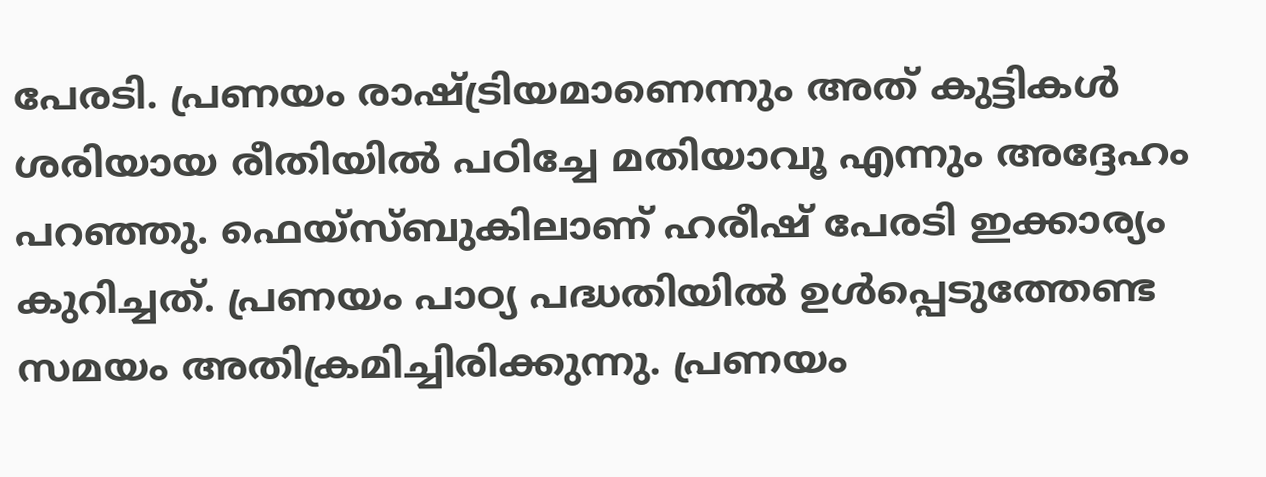പേരടി. പ്രണയം രാഷ്ട്രിയമാണെന്നും അത് കുട്ടികള്‍ ശരിയായ രീതിയില്‍ പഠിച്ചേ മതിയാവൂ എന്നും അദ്ദേഹം പറഞ്ഞു. ഫെയ്‌സ്ബുകിലാണ് ഹരീഷ് പേരടി ഇക്കാര്യം കുറിച്ചത്. പ്രണയം പാഠ്യ പദ്ധതിയില്‍ ഉള്‍പ്പെടുത്തേണ്ട സമയം അതിക്രമിച്ചിരിക്കുന്നു. പ്രണയം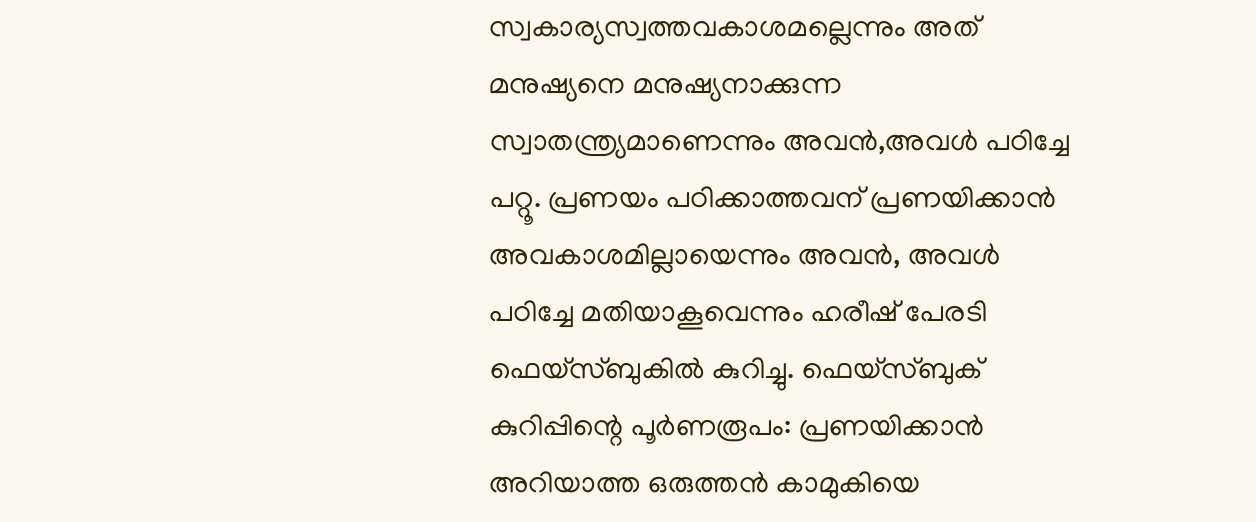സ്വകാര്യസ്വത്തവകാശമല്ലെന്നും അത് മനുഷ്യനെ മനുഷ്യനാക്കുന്ന സ്വാതന്ത്ര്യമാണെന്നും അവന്‍,അവള്‍ പഠിച്ചേ പറ്റൂ. പ്രണയം പഠിക്കാത്തവന് പ്രണയിക്കാന്‍ അവകാശമില്ലായെന്നും അവന്‍, അവള്‍ പഠിച്ചേ മതിയാകൂവെന്നും ഹരീഷ് പേരടി ഫെയ്‌സ്ബുകില്‍ കുറിച്ചു. ഫെയ്‌സ്ബുക് കുറിപ്പിന്റെ പൂര്‍ണരൂപം: പ്രണയിക്കാന്‍ അറിയാത്ത ഒരുത്തന്‍ കാമുകിയെ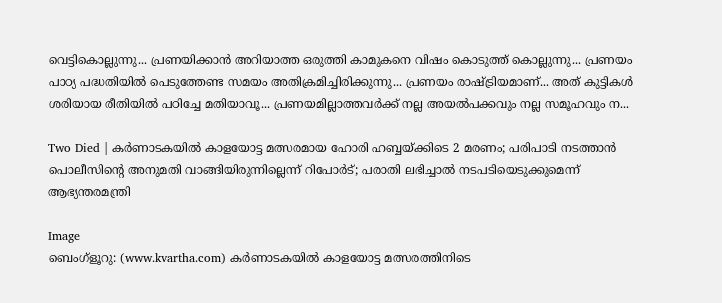വെട്ടികൊല്ലുന്നു... പ്രണയിക്കാന്‍ അറിയാത്ത ഒരുത്തി കാമുകനെ വിഷം കൊടുത്ത് കൊല്ലുന്നു... പ്രണയം പാഠ്യ പദ്ധതിയില്‍ പെടുത്തേണ്ട സമയം അതിക്രമിച്ചിരിക്കുന്നു... പ്രണയം രാഷ്ട്രിയമാണ്... അത് കുട്ടികള്‍ ശരിയായ രീതിയില്‍ പഠിച്ചേ മതിയാവൂ... പ്രണയമില്ലാത്തവര്‍ക്ക് നല്ല അയല്‍പക്കവും നല്ല സമൂഹവും ന...

Two Died | കര്‍ണാടകയില്‍ കാളയോട്ട മത്സരമായ ഹോരി ഹബ്ബയ്ക്കിടെ 2 മരണം; പരിപാടി നടത്താന്‍ പൊലീസിന്റെ അനുമതി വാങ്ങിയിരുന്നില്ലെന്ന് റിപോര്‍ട്; പരാതി ലഭിച്ചാല്‍ നടപടിയെടുക്കുമെന്ന് ആഭ്യന്തരമന്ത്രി

Image
ബെംഗ്‌ളൂറു: (www.kvartha.com) കര്‍ണാടകയില്‍ കാളയോട്ട മത്സരത്തിനിടെ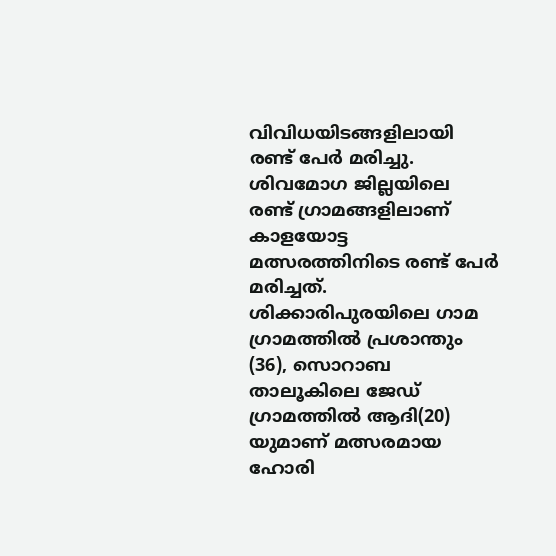വിവിധയിടങ്ങളിലായി രണ്ട് പേര്‍ മരിച്ചു. ശിവമോഗ ജില്ലയിലെ രണ്ട് ഗ്രാമങ്ങളിലാണ് കാളയോട്ട മത്സരത്തിനിടെ രണ്ട് പേര്‍ മരിച്ചത്. ശിക്കാരിപുരയിലെ ഗാമ ഗ്രാമത്തില്‍ പ്രശാന്തും (36), സൊറാബ താലൂകിലെ ജേഡ് ഗ്രാമത്തില്‍ ആദി(20) യുമാണ് മത്സരമായ ഹോരി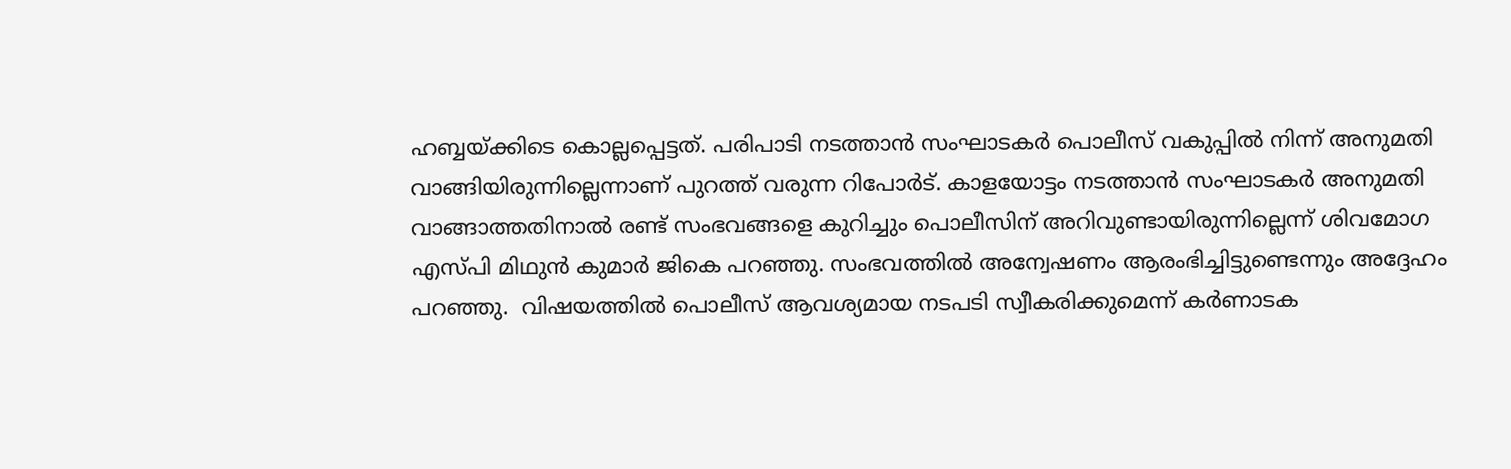ഹബ്ബയ്ക്കിടെ കൊല്ലപ്പെട്ടത്. പരിപാടി നടത്താന്‍ സംഘാടകര്‍ പൊലീസ് വകുപ്പില്‍ നിന്ന് അനുമതി വാങ്ങിയിരുന്നില്ലെന്നാണ് പുറത്ത് വരുന്ന റിപോര്‍ട്. കാളയോട്ടം നടത്താന്‍ സംഘാടകര്‍ അനുമതി വാങ്ങാത്തതിനാല്‍ രണ്ട് സംഭവങ്ങളെ കുറിച്ചും പൊലീസിന് അറിവുണ്ടായിരുന്നില്ലെന്ന് ശിവമോഗ എസ്പി മിഥുന്‍ കുമാര്‍ ജികെ പറഞ്ഞു. സംഭവത്തില്‍ അന്വേഷണം ആരംഭിച്ചിട്ടുണ്ടെന്നും അദ്ദേഹം പറഞ്ഞു.  വിഷയത്തില്‍ പൊലീസ് ആവശ്യമായ നടപടി സ്വീകരിക്കുമെന്ന് കര്‍ണാടക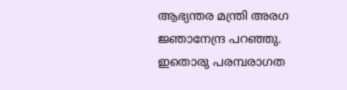ആഭ്യന്തര മന്ത്രി അരഗ ജ്ഞാനേന്ദ്ര പറഞ്ഞു. ഇതൊരു പരമ്പരാഗത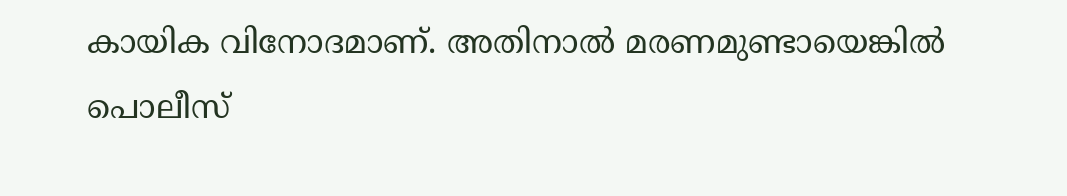കായിക വിനോദമാണ്. അതിനാല്‍ മരണമുണ്ടായെങ്കില്‍ പൊലീസ്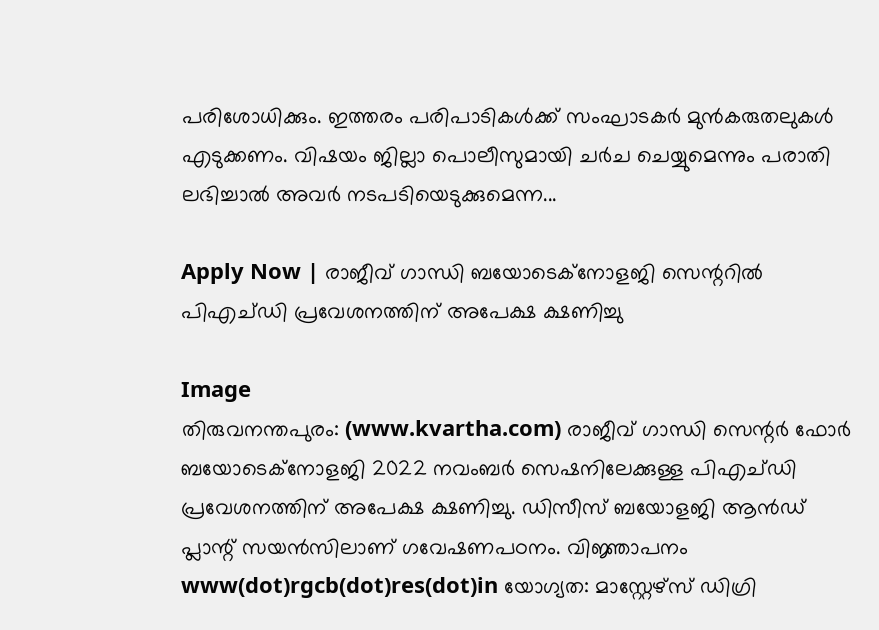പരിശോധിക്കും. ഇത്തരം പരിപാടികള്‍ക്ക് സംഘാടകര്‍ മുന്‍കരുതലുകള്‍ എടുക്കണം. വിഷയം ജില്ലാ പൊലീസുമായി ചര്‍ച ചെയ്യുമെന്നും പരാതി ലഭിച്ചാല്‍ അവര്‍ നടപടിയെടുക്കുമെന്ന...

Apply Now | രാജീവ് ഗാന്ധി ബയോടെക്‌നോളജി സെന്ററില്‍ പിഎച്ഡി പ്രവേശനത്തിന് അപേക്ഷ ക്ഷണിച്ചു

Image
തിരുവനന്തപുരം: (www.kvartha.com) രാജീവ് ഗാന്ധി സെന്റര്‍ ഫോര്‍ ബയോടെക്‌നോളജി 2022 നവംബര്‍ സെഷനിലേക്കുള്ള പിഎച്ഡി പ്രവേശനത്തിന് അപേക്ഷ ക്ഷണിച്ചു. ഡിസീസ് ബയോളജി ആന്‍ഡ് പ്ലാന്റ് സയന്‍സിലാണ് ഗവേഷണപഠനം. വിജ്ഞാപനം www(dot)rgcb(dot)res(dot)in യോഗ്യത: മാസ്റ്റേഴ്‌സ് ഡിഗ്രി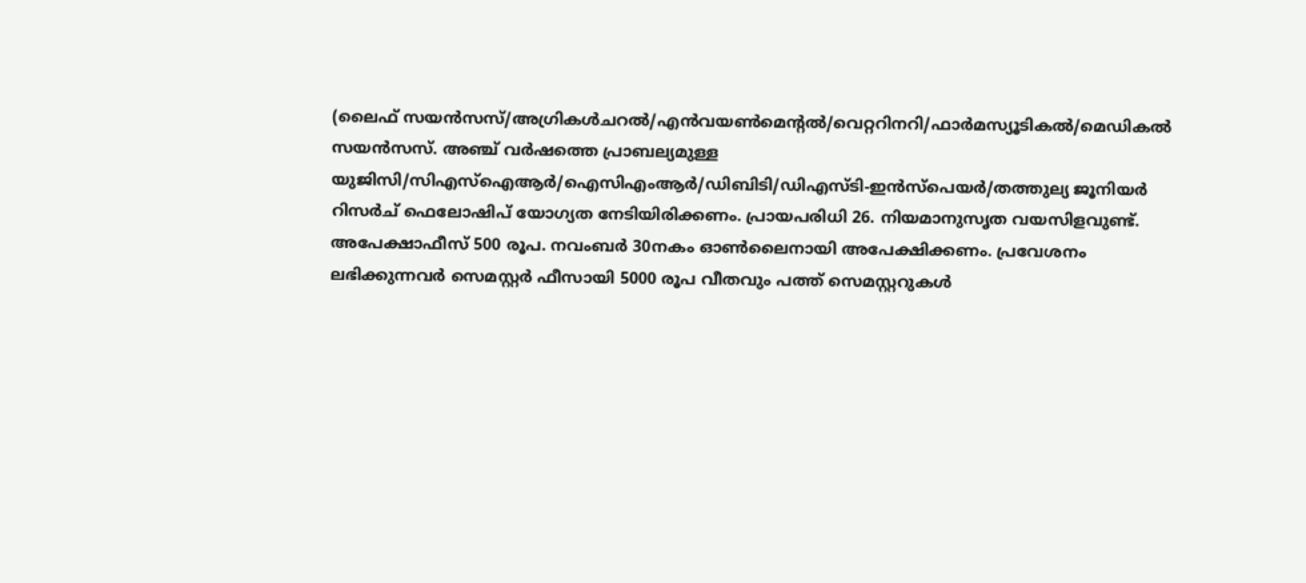(ലൈഫ് സയന്‍സസ്/അഗ്രികള്‍ചറല്‍/എന്‍വയണ്‍മെന്റല്‍/വെറ്ററിനറി/ഫാര്‍മസ്യൂടികല്‍/മെഡികല്‍ സയന്‍സസ്. അഞ്ച് വര്‍ഷത്തെ പ്രാബല്യമുള്ള യുജിസി/സിഎസ്‌ഐആര്‍/ഐസിഎംആര്‍/ഡിബിടി/ഡിഎസ്ടി-ഇന്‍സ്‌പെയര്‍/തത്തുല്യ ജൂനിയര്‍ റിസര്‍ച് ഫെലോഷിപ് യോഗ്യത നേടിയിരിക്കണം. പ്രായപരിധി 26. നിയമാനുസൃത വയസിളവുണ്ട്. അപേക്ഷാഫീസ് 500 രൂപ. നവംബര്‍ 30നകം ഓണ്‍ലൈനായി അപേക്ഷിക്കണം. പ്രവേശനം ലഭിക്കുന്നവര്‍ സെമസ്റ്റര്‍ ഫീസായി 5000 രൂപ വീതവും പത്ത് സെമസ്റ്ററുകള്‍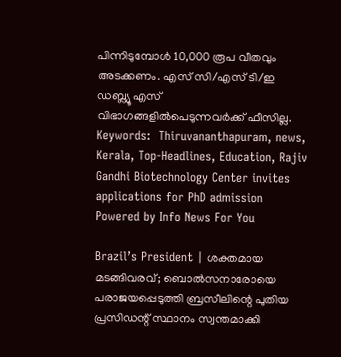പിന്നിടുമ്പോള്‍ 10,000 രൂപ വീതവും അടക്കണം. എസ് സി/എസ് ടി/ഇ ഡബ്ല്യൂ എസ് വിഭാഗങ്ങളില്‍പെടുന്നവര്‍ക്ക് ഫീസില്ല. Keywords:  Thiruvananthapuram, news, Kerala, Top-Headlines, Education, Rajiv Gandhi Biotechnology Center invites applications for PhD admission Powered by Info News For You

Brazil’s President | ശക്തമായ മടങ്ങിവരവ്; ബൊല്‍സനാരോയെ പരാജയപ്പെടുത്തി ബ്രസീലിന്റെ പുതിയ പ്രസിഡന്റ് സ്ഥാനം സ്വന്തമാക്കി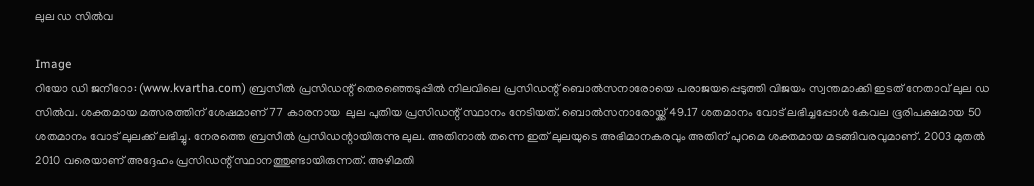ലുല ഡ സില്‍വ

Image
റിയോ ഡി ജനീറോ: (www.kvartha.com) ബ്രസീല്‍ പ്രസിഡന്റ് തെരഞ്ഞെടുപ്പില്‍ നിലവിലെ പ്രസിഡന്റ് ബൊല്‍സനാരോയെ പരാജയപ്പെടുത്തി വിജയം സ്വന്തമാക്കി ഇടത് നേതാവ് ലുല ഡ സില്‍വ. ശക്തമായ മത്സരത്തിന് ശേഷമാണ് 77 കാരനായ  ലുല പുതിയ പ്രസിഡന്റ് സ്ഥാനം നേടിയത്. ബൊല്‍സനാരോയ്ക്ക് 49.17 ശതമാനം വോട് ലഭിച്ചപ്പോള്‍ കേവല ഭൂരിപക്ഷമായ 50 ശതമാനം വോട് ലുലക്ക് ലഭിച്ചു. നേരത്തെ ബ്രസീല്‍ പ്രസിഡന്റായിരുന്നു ലുല. അതിനാല്‍ തന്നെ ഇത് ലുലയുടെ അഭിമാനകരവും അതിന് പുറമെ ശക്തമായ മടങ്ങിവരവുമാണ്. 2003 മുതല്‍ 2010 വരെയാണ് അദ്ദേഹം പ്രസിഡന്റ് സ്ഥാനത്തുണ്ടായിരുന്നത്. അഴിമതി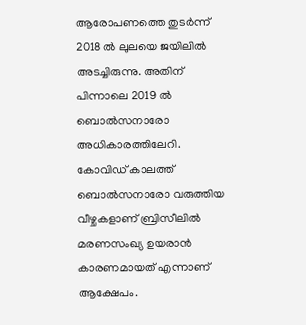ആരോപണത്തെ തുടര്‍ന്ന് 2018 ല്‍ ലുലയെ ജയിലില്‍ അടച്ചിരുന്നു. അതിന് പിന്നാലെ 2019 ല്‍ ബൊല്‍സനാരോ അധികാരത്തിലേറി. കോവിഡ് കാലത്ത് ബൊല്‍സനാരോ വരുത്തിയ വീഴ്ചകളാണ് ബ്രിസീലില്‍ മരണസംഖ്യ ഉയരാന്‍ കാരണമായത് എന്നാണ് ആക്ഷേപം.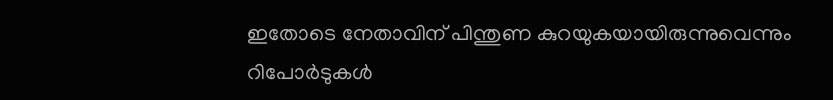ഇതോടെ നേതാവിന് പിന്തുണ കുറയുകയായിരുന്നുവെന്നും റിപോര്‍ടുകള്‍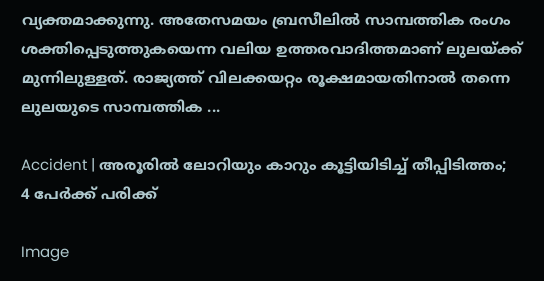വ്യക്തമാക്കുന്നു. അതേസമയം ബ്രസീലില്‍ സാമ്പത്തിക രംഗം ശക്തിപ്പെടുത്തുകയെന്ന വലിയ ഉത്തരവാദിത്തമാണ് ലുലയ്ക്ക് മുന്നിലുള്ളത്. രാജ്യത്ത് വിലക്കയറ്റം രൂക്ഷമായതിനാല്‍ തന്നെ ലുലയുടെ സാമ്പത്തിക ...

Accident | അരൂരില്‍ ലോറിയും കാറും കൂട്ടിയിടിച്ച് തീപ്പിടിത്തം; 4 പേര്‍ക്ക് പരിക്ക്

Image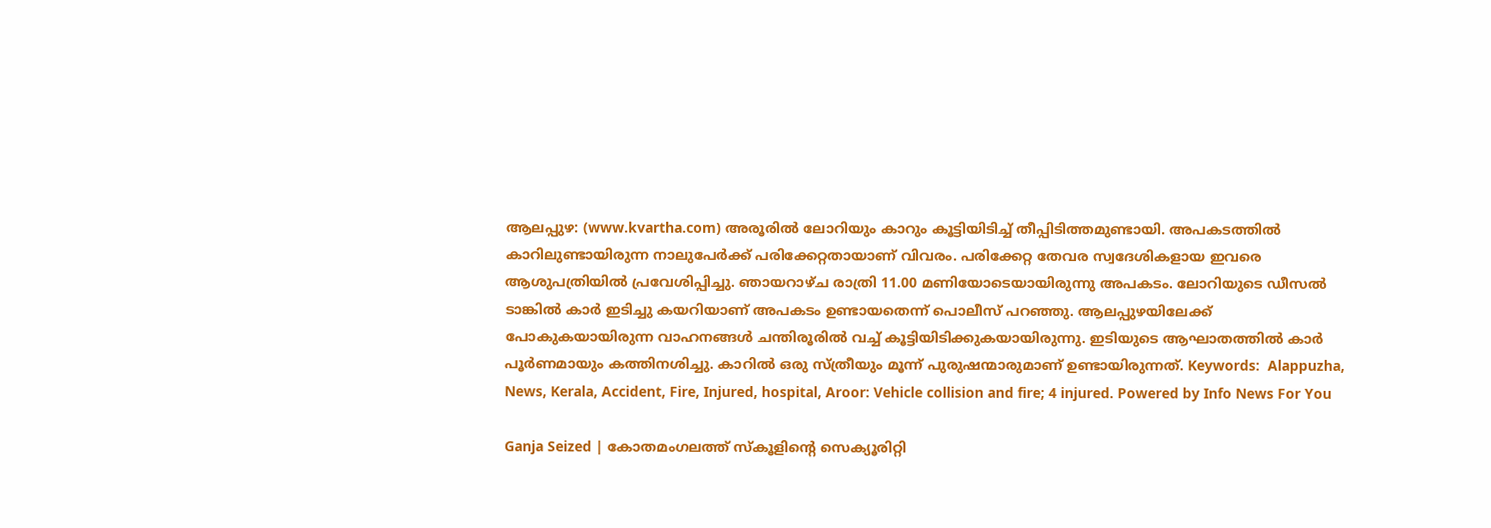ആലപ്പുഴ: (www.kvartha.com) അരൂരില്‍ ലോറിയും കാറും കൂട്ടിയിടിച്ച് തീപ്പിടിത്തമുണ്ടായി. അപകടത്തില്‍ കാറിലുണ്ടായിരുന്ന നാലുപേര്‍ക്ക് പരിക്കേറ്റതായാണ് വിവരം. പരിക്കേറ്റ തേവര സ്വദേശികളായ ഇവരെ ആശുപത്രിയില്‍ പ്രവേശിപ്പിച്ചു. ഞായറാഴ്ച രാത്രി 11.00 മണിയോടെയായിരുന്നു അപകടം. ലോറിയുടെ ഡീസല്‍ ടാങ്കില്‍ കാര്‍ ഇടിച്ചു കയറിയാണ് അപകടം ഉണ്ടായതെന്ന് പൊലീസ് പറഞ്ഞു. ആലപ്പുഴയിലേക്ക് പോകുകയായിരുന്ന വാഹനങ്ങള്‍ ചന്തിരൂരില്‍ വച്ച് കൂട്ടിയിടിക്കുകയായിരുന്നു. ഇടിയുടെ ആഘാതത്തില്‍ കാര്‍ പൂര്‍ണമായും കത്തിനശിച്ചു. കാറില്‍ ഒരു സ്ത്രീയും മൂന്ന് പുരുഷന്മാരുമാണ് ഉണ്ടായിരുന്നത്. Keywords:  Alappuzha, News, Kerala, Accident, Fire, Injured, hospital, Aroor: Vehicle collision and fire; 4 injured. Powered by Info News For You

Ganja Seized | കോതമംഗലത്ത് സ്‌കൂളിന്റെ സെക്യൂരിറ്റി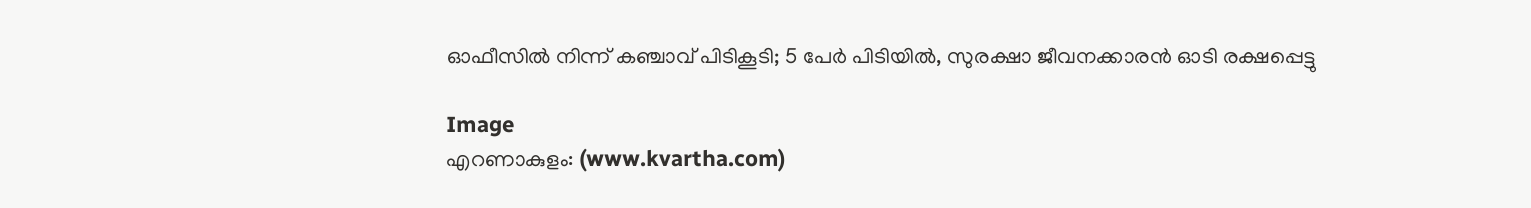ഓഫീസില്‍ നിന്ന് കഞ്ചാവ് പിടികൂടി; 5 പേര്‍ പിടിയില്‍, സുരക്ഷാ ജീവനക്കാരന്‍ ഓടി രക്ഷപ്പെട്ടു

Image
എറണാകുളം: (www.kvartha.com)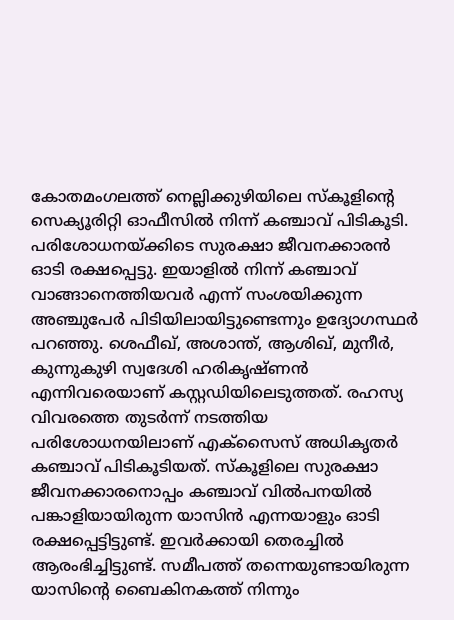കോതമംഗലത്ത് നെല്ലിക്കുഴിയിലെ സ്‌കൂളിന്റെ സെക്യൂരിറ്റി ഓഫീസില്‍ നിന്ന് കഞ്ചാവ് പിടികൂടി. പരിശോധനയ്ക്കിടെ സുരക്ഷാ ജീവനക്കാരന്‍ ഓടി രക്ഷപ്പെട്ടു. ഇയാളില്‍ നിന്ന് കഞ്ചാവ് വാങ്ങാനെത്തിയവര്‍ എന്ന് സംശയിക്കുന്ന അഞ്ചുപേര്‍ പിടിയിലായിട്ടുണ്ടെന്നും ഉദ്യോഗസ്ഥര്‍ പറഞ്ഞു. ശെഫീഖ്, അശാന്ത്, ആശിഖ്, മുനീര്‍, കുന്നുകുഴി സ്വദേശി ഹരികൃഷ്ണന്‍ എന്നിവരെയാണ് കസ്റ്റഡിയിലെടുത്തത്. രഹസ്യ വിവരത്തെ തുടര്‍ന്ന് നടത്തിയ പരിശോധനയിലാണ് എക്‌സൈസ് അധികൃതര്‍ കഞ്ചാവ് പിടികൂടിയത്. സ്‌കൂളിലെ സുരക്ഷാ ജീവനക്കാരനൊപ്പം കഞ്ചാവ് വില്‍പനയില്‍ പങ്കാളിയായിരുന്ന യാസിന്‍ എന്നയാളും ഓടി രക്ഷപ്പെട്ടിട്ടുണ്ട്. ഇവര്‍ക്കായി തെരച്ചില്‍ ആരംഭിച്ചിട്ടുണ്ട്. സമീപത്ത് തന്നെയുണ്ടായിരുന്ന യാസിന്റെ ബൈകിനകത്ത് നിന്നും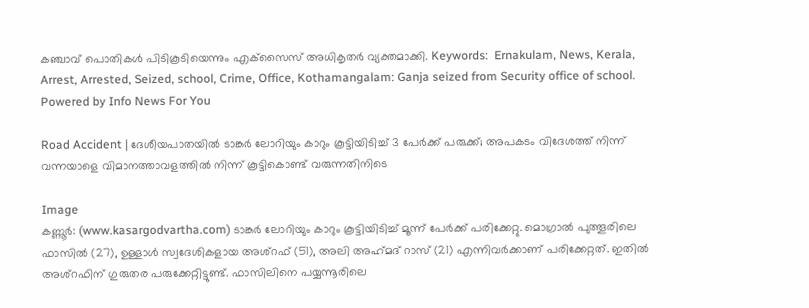കഞ്ചാവ് പൊതികള്‍ പിടികൂടിയെന്നും എക്‌സൈസ് അധികൃതര്‍ വ്യക്തമാക്കി. Keywords:  Ernakulam, News, Kerala, Arrest, Arrested, Seized, school, Crime, Office, Kothamangalam: Ganja seized from Security office of school.  Powered by Info News For You

Road Accident | ദേശീയപാതയിൽ ടാങ്കർ ലോറിയും കാറും കൂട്ടിയിടിച്ച് 3 പേർക്ക് പരുക്ക്; അപകടം വിദേശത്ത് നിന്ന് വന്നയാളെ വിമാനത്താവളത്തിൽ നിന്ന് കൂട്ടികൊണ്ട് വരുന്നതിനിടെ

Image
കണ്ണൂർ: (www.kasargodvartha.com) ടാങ്കർ ലോറിയും കാറും കൂട്ടിയിടിച്ച് മൂന്ന് പേർക്ക് പരിക്കേറ്റു. മൊഗ്രാൽ പുത്തൂരിലെ ഫാസിൽ (27), ഉള്ളാൾ സ്വദേശികളായ അശ്റഫ് (51), അലി അഹ്‌മദ്‌ റാസ് (21) എന്നിവർക്കാണ് പരിക്കേറ്റത്. ഇതിൽ അശ്റഫിന് ഗുരുതര പരുക്കേറ്റിട്ടുണ്ട്. ഫാസിലിനെ പയ്യന്നൂരിലെ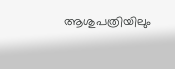ആശുപത്രിയിലും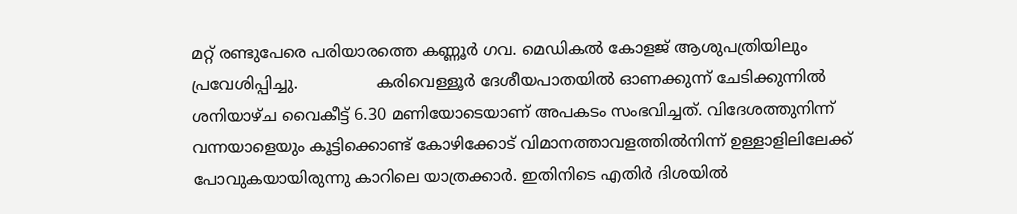മറ്റ് രണ്ടുപേരെ പരിയാരത്തെ കണ്ണൂർ ഗവ. മെഡികൽ കോളജ് ആശുപത്രിയിലും പ്രവേശിപ്പിച്ചു.                കരിവെള്ളൂർ ദേശീയപാതയിൽ ഓണക്കുന്ന് ചേടിക്കുന്നിൽ ശനിയാഴ്ച വൈകീട്ട് 6.30 മണിയോടെയാണ് അപകടം സംഭവിച്ചത്. വിദേശത്തുനിന്ന് വന്നയാളെയും കൂട്ടിക്കൊണ്ട് കോഴിക്കോട് വിമാനത്താവളത്തിൽനിന്ന് ഉള്ളാളിലിലേക്ക് പോവുകയായിരുന്നു കാറിലെ യാത്രക്കാർ. ഇതിനിടെ എതിർ ദിശയിൽ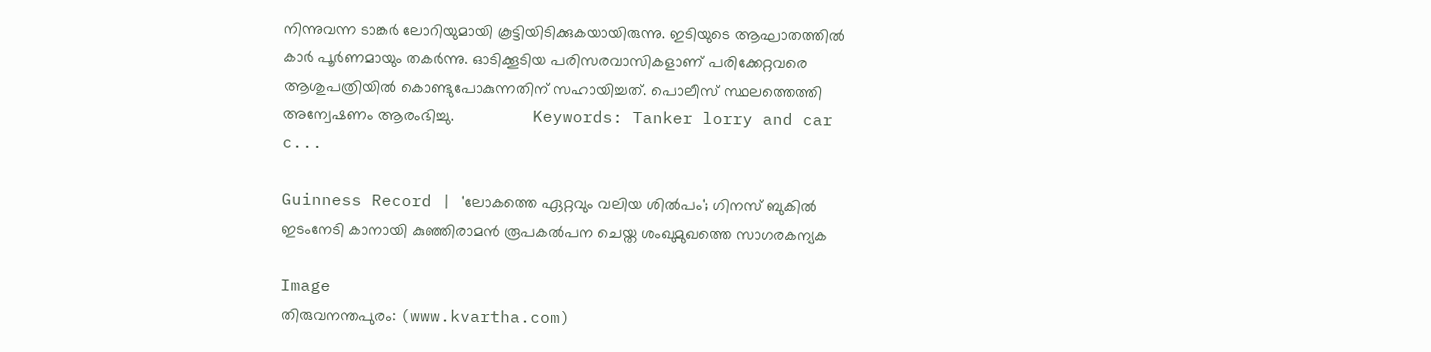നിന്നുവന്ന ടാങ്കർ ലോറിയുമായി കൂട്ടിയിടിക്കുകയായിരുന്നു. ഇടിയുടെ ആഘാതത്തിൽ കാർ പൂർണമായും തകർന്നു. ഓടിക്കൂടിയ പരിസരവാസികളാണ് പരിക്കേറ്റവരെ ആശുപത്രിയിൽ കൊണ്ടുപോകുന്നതിന് സഹായിച്ചത്. പൊലീസ് സ്ഥലത്തെത്തി അന്വേഷണം ആരംഭിച്ചു.                  Keywords: Tanker lorry and car c...

Guinness Record | 'ലോകത്തെ ഏറ്റവും വലിയ ശില്‍പം'; ഗിനസ് ബുകില്‍ ഇടംനേടി കാനായി കുഞ്ഞിരാമന്‍ രൂപകല്‍പന ചെയ്ത ശംഖുമുഖത്തെ സാഗരകന്യക

Image
തിരുവനന്തപുരം: (www.kvartha.com)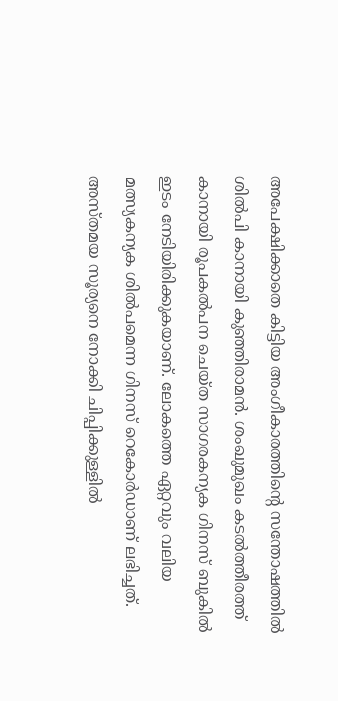അപേക്ഷിക്കാതെ കിട്ടിയ അംഗീകാരത്തിന്റെ സന്തോഷത്തില്‍ ശില്‍പി കാനായി കുഞ്ഞിരാമന്‍. ശംഖുമുഖം കടല്‍ത്തീരത്ത് കാനായി രൂപകല്‍പന ചെയ്ത സാഗരകന്യക ഗിനസ് ബുകില്‍ ഇടം നേടിയിരിക്കുകയാണ്. ലോകത്തെ ഏറ്റവും വലിയ മത്സ്യകന്യക ശില്‍പമെന്ന ഗിനസ് റെകോര്‍ഡാണ് ലഭിച്ചത്.  അസ്തമയ സൂര്യനെ നോക്കി ചിപ്പിക്കുള്ളില്‍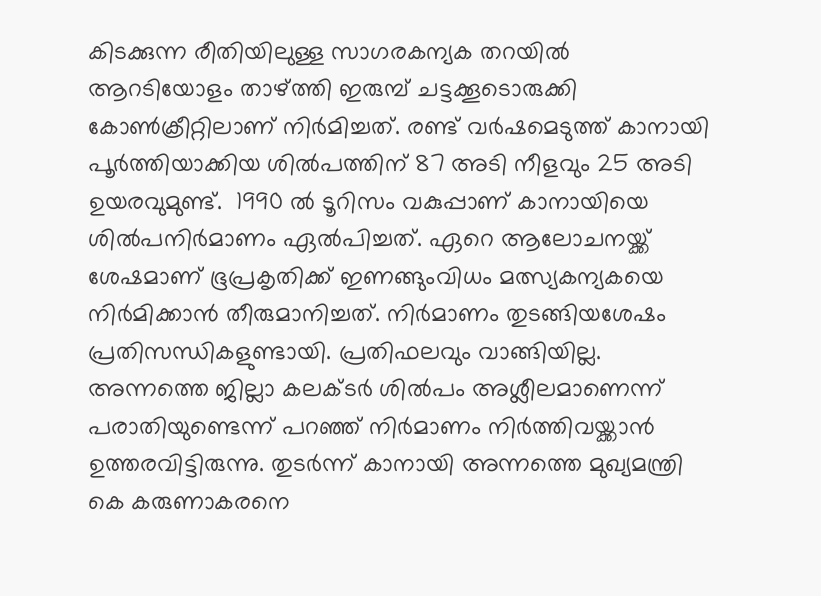കിടക്കുന്ന രീതിയിലുള്ള സാഗരകന്യക തറയില്‍ ആറടിയോളം താഴ്ത്തി ഇരുമ്പ് ചട്ടക്കൂടൊരുക്കി കോണ്‍ക്രീറ്റിലാണ് നിര്‍മിച്ചത്. രണ്ട് വര്‍ഷമെടുത്ത് കാനായി പൂര്‍ത്തിയാക്കിയ ശില്‍പത്തിന് 87 അടി നീളവും 25 അടി ഉയരവുമുണ്ട്.  1990 ല്‍ ടൂറിസം വകുപ്പാണ് കാനായിയെ ശില്‍പനിര്‍മാണം ഏല്‍പിച്ചത്. ഏറെ ആലോചനയ്ക്ക് ശേഷമാണ് ഭൂപ്രകൃതിക്ക് ഇണങ്ങുംവിധം മത്സ്യകന്യകയെ നിര്‍മിക്കാന്‍ തീരുമാനിച്ചത്. നിര്‍മാണം തുടങ്ങിയശേഷം പ്രതിസന്ധികളുണ്ടായി. പ്രതിഫലവും വാങ്ങിയില്ല. അന്നത്തെ ജില്ലാ കലക്ടര്‍ ശില്‍പം അശ്ലീലമാണെന്ന് പരാതിയുണ്ടെന്ന് പറഞ്ഞ് നിര്‍മാണം നിര്‍ത്തിവയ്ക്കാന്‍ ഉത്തരവിട്ടിരുന്നു. തുടര്‍ന്ന് കാനായി അന്നത്തെ മുഖ്യമന്ത്രി കെ കരുണാകരനെ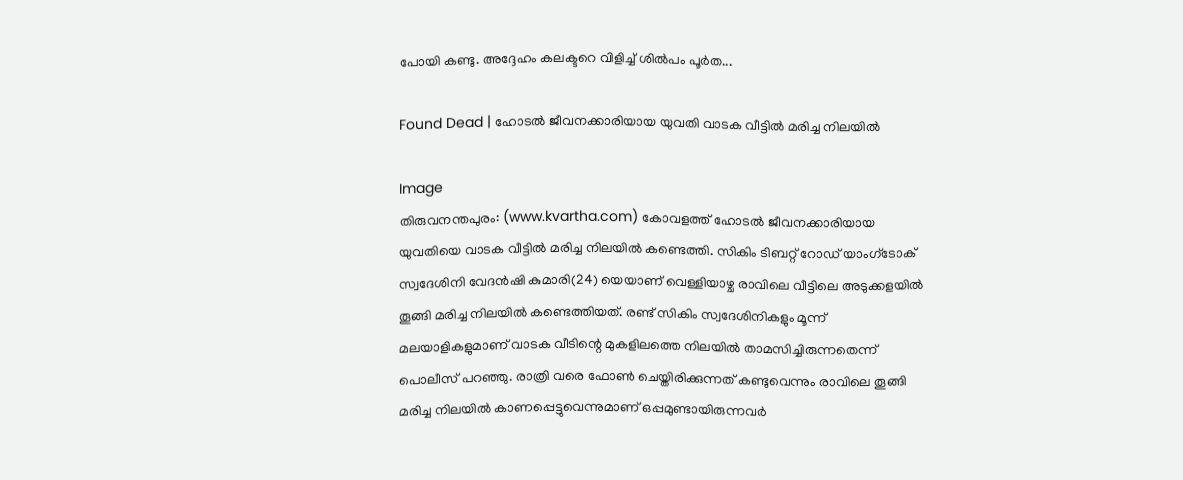പോയി കണ്ടു. അദ്ദേഹം കലക്ടറെ വിളിച്ച് ശില്‍പം പൂര്‍ത...

Found Dead | ഹോടല്‍ ജീവനക്കാരിയായ യുവതി വാടക വീട്ടില്‍ മരിച്ച നിലയില്‍

Image
തിരുവനന്തപുരം: (www.kvartha.com) കോവളത്ത് ഹോടല്‍ ജീവനക്കാരിയായ യുവതിയെ വാടക വീട്ടില്‍ മരിച്ച നിലയില്‍ കണ്ടെത്തി. സികിം ടിബറ്റ് റോഡ് യാംഗ്‌ടോക് സ്വദേശിനി വേദന്‍ഷി കുമാരി(24) യെയാണ് വെള്ളിയാഴ്ച രാവിലെ വീട്ടിലെ അടുക്കളയില്‍ തൂങ്ങി മരിച്ച നിലയില്‍ കണ്ടെത്തിയത്. രണ്ട് സികിം സ്വദേശിനികളും മൂന്ന് മലയാളികളുമാണ് വാടക വീടിന്റെ മുകളിലത്തെ നിലയില്‍ താമസിച്ചിരുന്നതെന്ന് പൊലീസ് പറഞ്ഞു. രാത്രി വരെ ഫോണ്‍ ചെയ്തിരിക്കുന്നത് കണ്ടുവെന്നും രാവിലെ തൂങ്ങി മരിച്ച നിലയില്‍ കാണപ്പെട്ടുവെന്നുമാണ് ഒപ്പമുണ്ടായിരുന്നവര്‍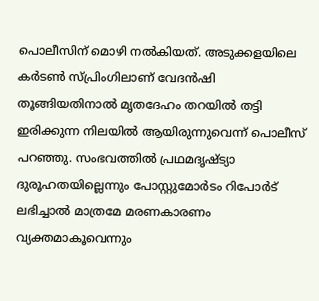പൊലീസിന് മൊഴി നല്‍കിയത്. അടുക്കളയിലെ കര്‍ടണ്‍ സ്പ്രിംഗിലാണ് വേദന്‍ഷി തൂങ്ങിയതിനാല്‍ മൃതദേഹം തറയില്‍ തട്ടി ഇരിക്കുന്ന നിലയില്‍ ആയിരുന്നുവെന്ന് പൊലീസ് പറഞ്ഞു. സംഭവത്തില്‍ പ്രഥമദൃഷ്ട്യാ ദുരൂഹതയില്ലെന്നും പോസ്റ്റുമോര്‍ടം റിപോര്‍ട് ലഭിച്ചാല്‍ മാത്രമേ മരണകാരണം വ്യക്തമാകൂവെന്നും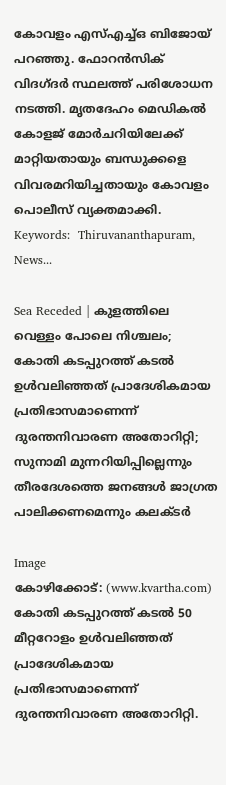കോവളം എസ്എച്ച്ഒ ബിജോയ് പറഞ്ഞു. ഫോറന്‍സിക് വിദഗ്ദര്‍ സ്ഥലത്ത് പരിശോധന നടത്തി. മൃതദേഹം മെഡികല്‍ കോളജ് മോര്‍ചറിയിലേക്ക് മാറ്റിയതായും ബന്ധുക്കളെ വിവരമറിയിച്ചതായും കോവളം പൊലീസ് വ്യക്തമാക്കി. Keywords:  Thiruvananthapuram, News...

Sea Receded | കുളത്തിലെ വെള്ളം പോലെ നിശ്ചലം; കോതി കടപ്പുറത്ത് കടല്‍ ഉള്‍വലിഞ്ഞത് പ്രാദേശികമായ പ്രതിഭാസമാണെന്ന് ദുരന്തനിവാരണ അതോറിറ്റി; സുനാമി മുന്നറിയിപ്പില്ലെന്നും തീരദേശത്തെ ജനങ്ങള്‍ ജാഗ്രത പാലിക്കണമെന്നും കലക്ടര്‍

Image
കോഴിക്കോട്: (www.kvartha.com)  കോതി കടപ്പുറത്ത് കടല്‍ 50 മീറ്ററോളം ഉള്‍വലിഞ്ഞത് പ്രാദേശികമായ പ്രതിഭാസമാണെന്ന് ദുരന്തനിവാരണ അതോറിറ്റി.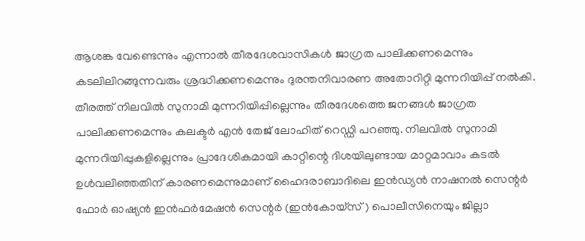ആശങ്ക വേണ്ടെന്നും എന്നാല്‍ തീരദേശവാസികള്‍ ജാഗ്രത പാലിക്കണമെന്നും കടലിലിറങ്ങുന്നവരും ശ്രദ്ധിക്കണമെന്നും ദുരന്തനിവാരണ അതോറിറ്റി മുന്നറിയിപ്പ് നല്‍കി. തീരത്ത് നിലവില്‍ സുനാമി മുന്നറിയിപ്പില്ലെന്നും തീരദേശത്തെ ജനങ്ങള്‍ ജാഗ്രത പാലിക്കണമെന്നും കലക്ടര്‍ എന്‍ തേജ് ലോഹിത് റെഡ്ഡി പറഞ്ഞു. നിലവില്‍ സുനാമി മുന്നറിയിപ്പുകളില്ലെന്നും പ്രാദേശികമായി കാറ്റിന്റെ ദിശയിലുണ്ടായ മാറ്റമാവാം കടല്‍ ഉള്‍വലിഞ്ഞതിന് കാരണമെന്നുമാണ് ഹൈദരാബാദിലെ ഇന്‍ഡ്യന്‍ നാഷനല്‍ സെന്റര്‍ ഫോര്‍ ഓഷ്യന്‍ ഇന്‍ഫര്‍മേഷന്‍ സെന്റര്‍ (ഇന്‍കോയ്‌സ്) പൊലീസിനെയും ജില്ലാ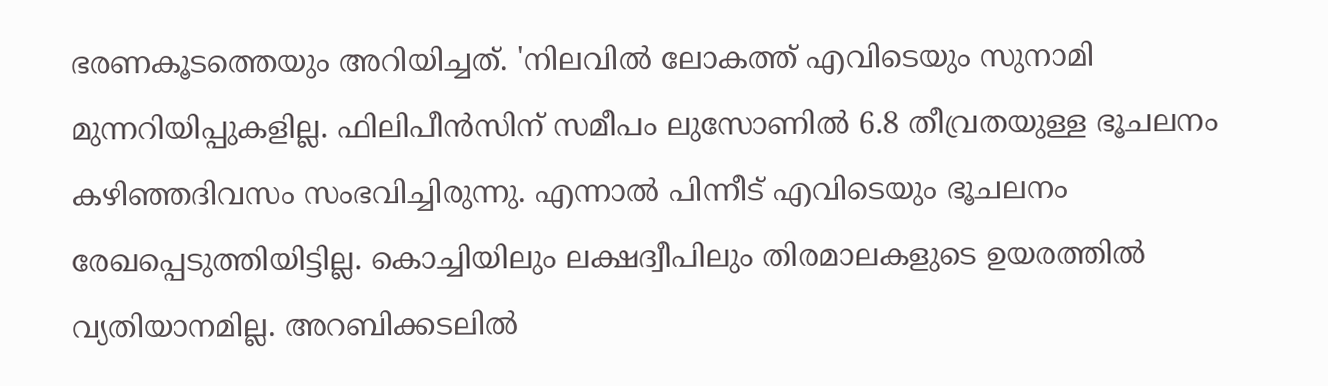ഭരണകൂടത്തെയും അറിയിച്ചത്. 'നിലവില്‍ ലോകത്ത് എവിടെയും സുനാമി മുന്നറിയിപ്പുകളില്ല. ഫിലിപീന്‍സിന് സമീപം ലുസോണില്‍ 6.8 തീവ്രതയുള്ള ഭൂചലനം കഴിഞ്ഞദിവസം സംഭവിച്ചിരുന്നു. എന്നാല്‍ പിന്നീട് എവിടെയും ഭൂചലനം രേഖപ്പെടുത്തിയിട്ടില്ല. കൊച്ചിയിലും ലക്ഷദ്വീപിലും തിരമാലകളുടെ ഉയരത്തില്‍ വ്യതിയാനമില്ല. അറബിക്കടലില്‍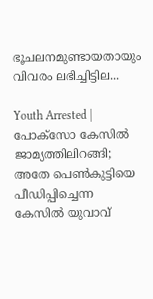ഭൂചലനമുണ്ടായതായും വിവരം ലഭിച്ചിട്ടില...

Youth Arrested | പോക്സോ കേസിൽ ജാമ്യത്തിലിറങ്ങി; അതേ പെൺകുട്ടിയെ പീഡിപ്പിച്ചെന്ന കേസിൽ യുവാവ്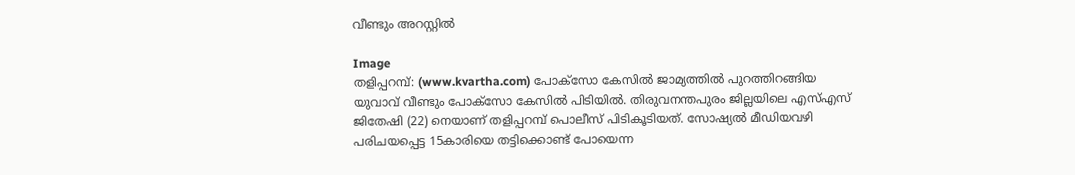വീണ്ടും അറസ്റ്റിൽ

Image
തളിപ്പറമ്പ്: (www.kvartha.com) പോക്സോ കേസില്‍ ജാമ്യത്തില്‍ പുറത്തിറങ്ങിയ യുവാവ് വീണ്ടും പോക്സോ കേസില്‍ പിടിയില്‍. തിരുവനന്തപുരം ജില്ലയിലെ എസ്എസ് ജിതേഷി (22) നെയാണ് തളിപ്പറമ്പ് പൊലീസ് പിടികൂടിയത്. സോഷ്യല്‍ മീഡിയവഴി പരിചയപ്പെട്ട 15കാരിയെ തട്ടിക്കൊണ്ട് പോയെന്ന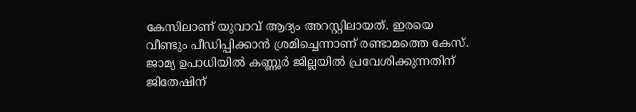കേസിലാണ് യുവാവ് ആദ്യം അറസ്റ്റിലായത്. ഇരയെ വീണ്ടും പീഡിപ്പിക്കാന്‍ ശ്രമിച്ചെന്നാണ് രണ്ടാമത്തെ കേസ്.                ജാമ്യ ഉപാധിയില്‍ കണ്ണൂര്‍ ജില്ലയില്‍ പ്രവേശിക്കുന്നതിന് ജിതേഷിന്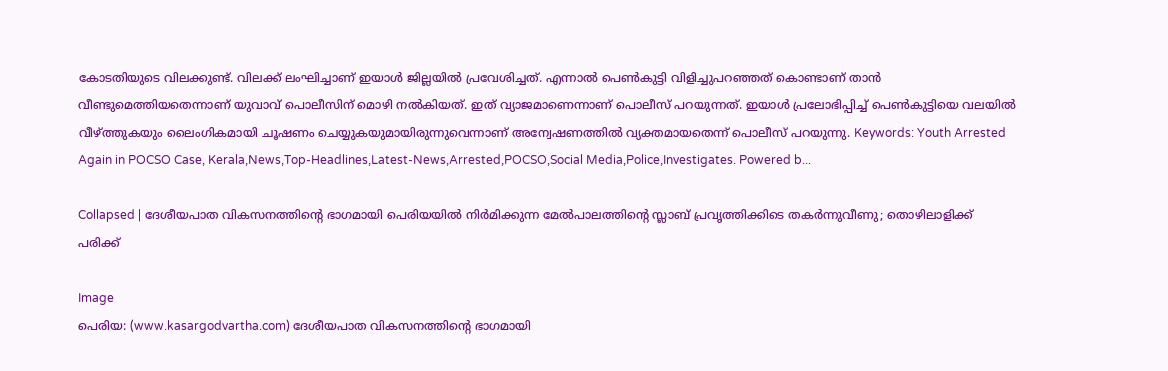കോടതിയുടെ വിലക്കുണ്ട്. വിലക്ക് ലംഘിച്ചാണ് ഇയാൾ ജില്ലയില്‍ പ്രവേശിച്ചത്. എന്നാല്‍ പെണ്‍കുട്ടി വിളിച്ചുപറഞ്ഞത് കൊണ്ടാണ് താന്‍ വീണ്ടുമെത്തിയതെന്നാണ് യുവാവ് പൊലീസിന് മൊഴി നല്‍കിയത്. ഇത് വ്യാജമാണെന്നാണ് പൊലീസ് പറയുന്നത്. ഇയാള്‍ പ്രലോഭിപ്പിച്ച് പെണ്‍കുട്ടിയെ വലയില്‍ വീഴ്ത്തുകയും ലൈംഗികമായി ചൂഷണം ചെയ്യുകയുമായിരുന്നുവെന്നാണ് അന്വേഷണത്തില്‍ വ്യക്തമായതെന്ന് പൊലീസ് പറയുന്നു. Keywords: Youth Arrested Again in POCSO Case, Kerala,News,Top-Headlines,Latest-News,Arrested,POCSO,Social Media,Police,Investigates. Powered b...

Collapsed | ദേശീയപാത വികസനത്തിന്റെ ഭാഗമായി പെരിയയിൽ നിർമിക്കുന്ന മേൽപാലത്തിന്റെ സ്ലാബ് പ്രവൃത്തിക്കിടെ തകർന്നുവീണു; തൊഴിലാളിക്ക് പരിക്ക്

Image
പെരിയ: (www.kasargodvartha.com) ദേശീയപാത വികസനത്തിന്റെ ഭാഗമായി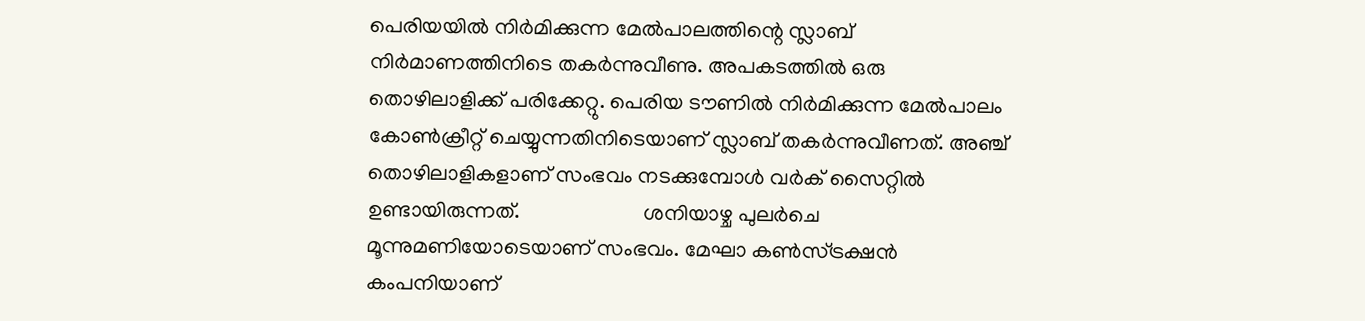പെരിയയിൽ നിർമിക്കുന്ന മേൽപാലത്തിന്റെ സ്ലാബ് നിർമാണത്തിനിടെ തകർന്നുവീണു. അപകടത്തിൽ ഒരു തൊഴിലാളിക്ക് പരിക്കേറ്റു. പെരിയ ടൗണിൽ നിർമിക്കുന്ന മേൽപാലം കോൺക്രീറ്റ് ചെയ്യുന്നതിനിടെയാണ് സ്ലാബ് തകർന്നുവീണത്. അഞ്ച് തൊഴിലാളികളാണ് സംഭവം നടക്കുമ്പോൾ വർക് സൈറ്റിൽ ഉണ്ടായിരുന്നത്.                       ശനിയാഴ്ച പുലർചെ മൂന്നുമണിയോടെയാണ് സംഭവം. മേഘാ കൺസ്ട്രക്ഷൻ കംപനിയാണ്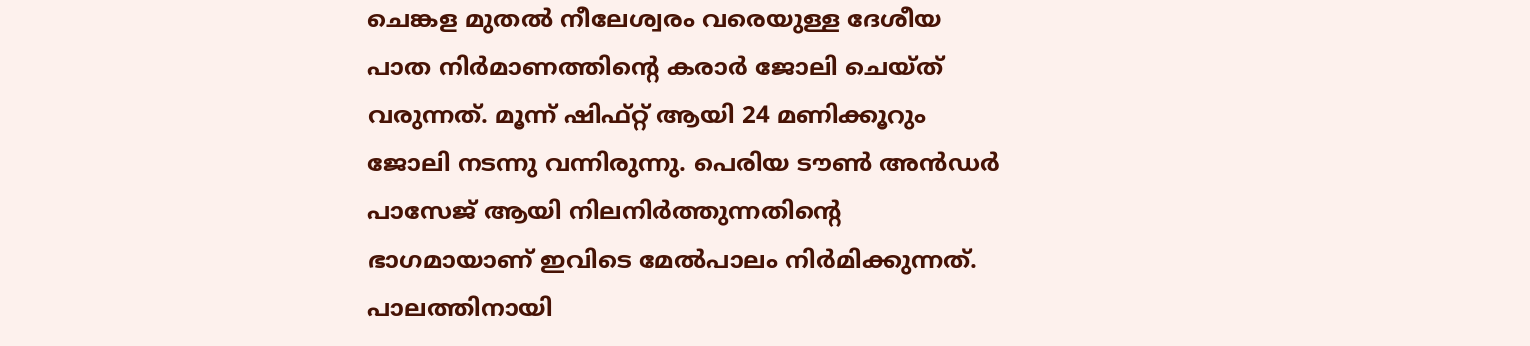ചെങ്കള മുതൽ നീലേശ്വരം വരെയുള്ള ദേശീയ പാത നിർമാണത്തിന്റെ കരാർ ജോലി ചെയ്ത് വരുന്നത്. മൂന്ന് ഷിഫ്റ്റ് ആയി 24 മണിക്കൂറും ജോലി നടന്നു വന്നിരുന്നു. പെരിയ ടൗൺ അൻഡർ പാസേജ് ആയി നിലനിർത്തുന്നതിന്റെ ഭാഗമായാണ് ഇവിടെ മേൽപാലം നിർമിക്കുന്നത്. പാലത്തിനായി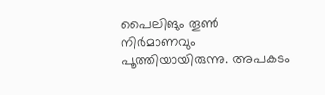പൈലിങും തൂൺ നിർമാണവും പൂത്തിയായിരുന്നു. അപകടം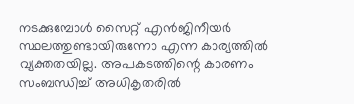നടക്കുമ്പോൾ സൈറ്റ് എൻജിനീയർ സ്ഥലത്തുണ്ടായിരുന്നോ എന്ന കാര്യത്തിൽ വ്യക്തതയില്ല. അപകടത്തിന്റെ കാരണം സംബന്ധിച്ച് അധികൃതരിൽ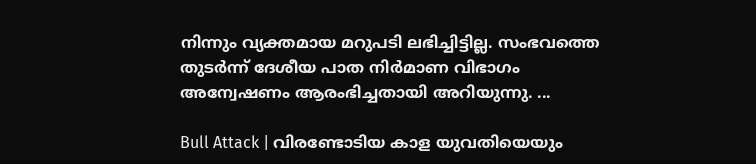നിന്നും വ്യക്തമായ മറുപടി ലഭിച്ചിട്ടില്ല. സംഭവത്തെ തുടർന്ന് ദേശീയ പാത നിർമാണ വിഭാഗം അന്വേഷണം ആരംഭിച്ചതായി അറിയുന്നു. ...

Bull Attack | വിരണ്ടോടിയ കാള യുവതിയെയും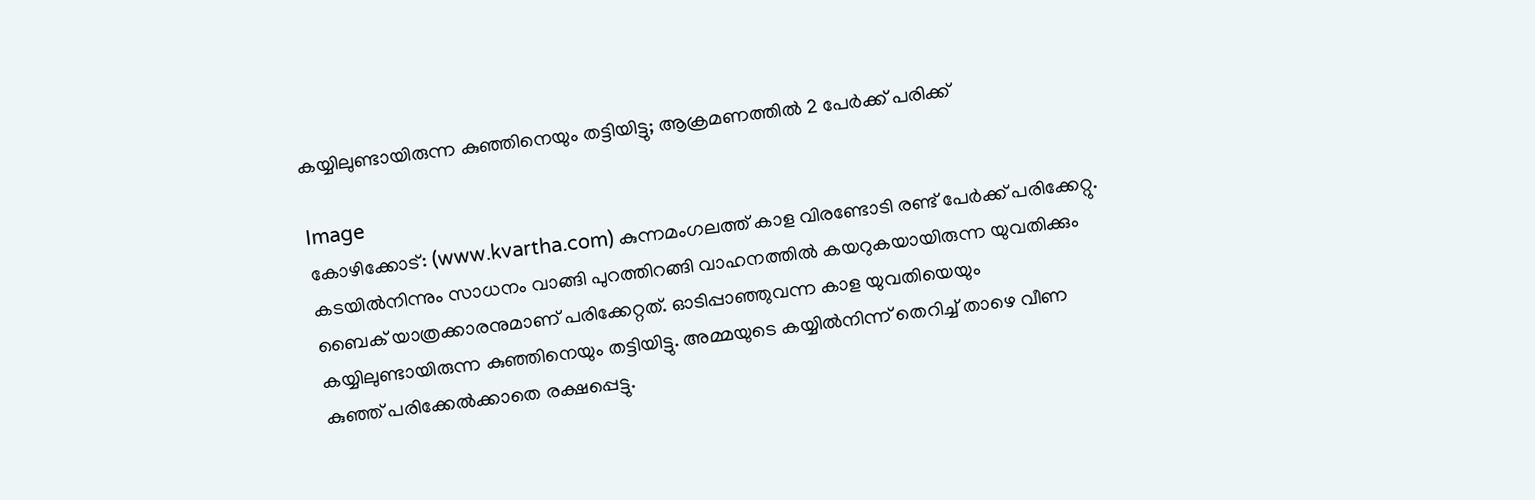കയ്യിലുണ്ടായിരുന്ന കുഞ്ഞിനെയും തട്ടിയിട്ടു; ആക്രമണത്തില്‍ 2 പേര്‍ക്ക് പരിക്ക്

Image
കോഴിക്കോട്: (www.kvartha.com) കുന്നമംഗലത്ത് കാള വിരണ്ടോടി രണ്ട് പേര്‍ക്ക് പരിക്കേറ്റു. കടയില്‍നിന്നും സാധനം വാങ്ങി പുറത്തിറങ്ങി വാഹനത്തില്‍ കയറുകയായിരുന്ന യുവതിക്കും ബൈക് യാത്രക്കാരനുമാണ് പരിക്കേറ്റത്. ഓടിപ്പാഞ്ഞുവന്ന കാള യുവതിയെയും കയ്യിലുണ്ടായിരുന്ന കുഞ്ഞിനെയും തട്ടിയിട്ടു. അമ്മയുടെ കയ്യില്‍നിന്ന് തെറിച്ച് താഴെ വീണ കുഞ്ഞ് പരിക്കേല്‍ക്കാതെ രക്ഷപ്പെട്ടു.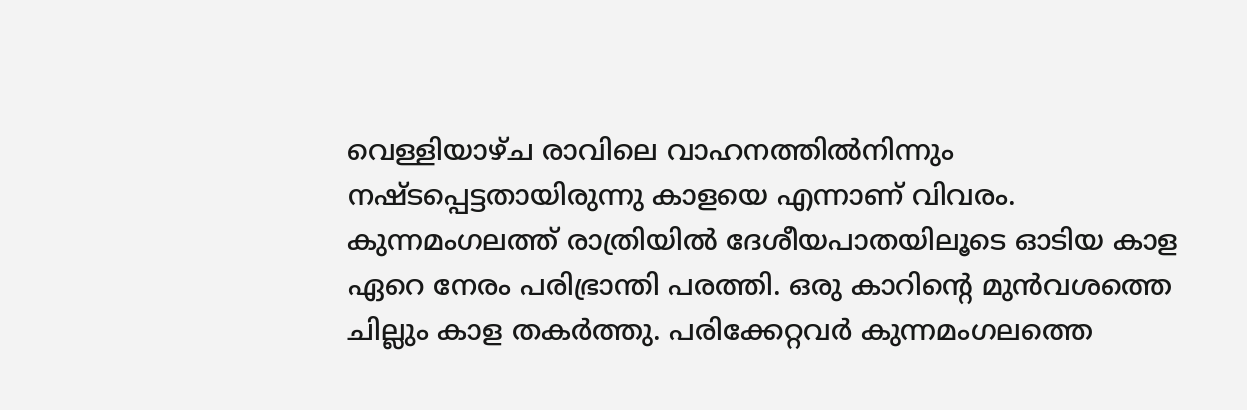വെള്ളിയാഴ്ച രാവിലെ വാഹനത്തില്‍നിന്നും നഷ്ടപ്പെട്ടതായിരുന്നു കാളയെ എന്നാണ് വിവരം. കുന്നമംഗലത്ത് രാത്രിയില്‍ ദേശീയപാതയിലൂടെ ഓടിയ കാള ഏറെ നേരം പരിഭ്രാന്തി പരത്തി. ഒരു കാറിന്റെ മുന്‍വശത്തെ ചില്ലും കാള തകര്‍ത്തു. പരിക്കേറ്റവര്‍ കുന്നമംഗലത്തെ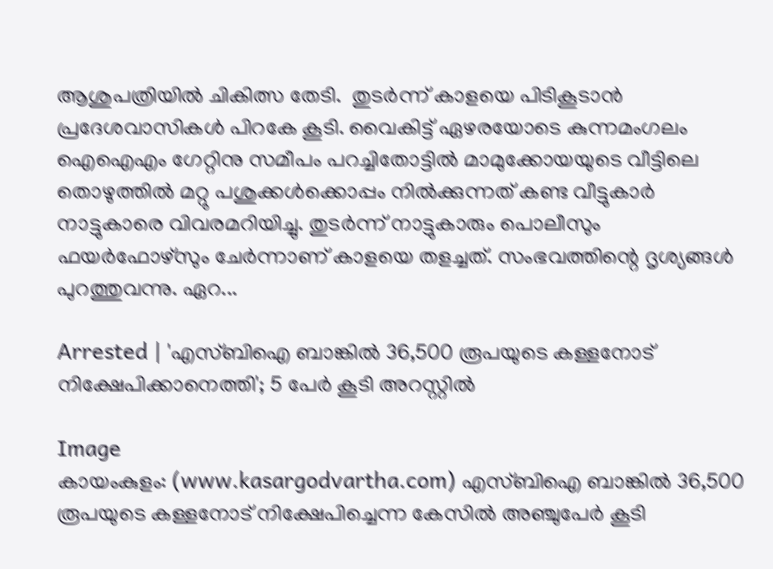ആശുപത്രിയില്‍ ചികിത്സ തേടി.  തുടര്‍ന്ന് കാളയെ പിടികൂടാന്‍ പ്രദേശവാസികള്‍ പിറകേ കൂടി. വൈകിട്ട് ഏഴരയോടെ കുന്നമംഗലം ഐഐഎം ഗേറ്റിനു സമീപം പറച്ചിതോട്ടില്‍ മാമുക്കോയയുടെ വീട്ടിലെ തൊഴുത്തില്‍ മറ്റു പശുക്കള്‍ക്കൊപ്പം നില്‍ക്കുന്നത് കണ്ട വീട്ടുകാര്‍ നാട്ടുകാരെ വിവരമറിയിച്ചു. തുടര്‍ന്ന് നാട്ടുകാരും പൊലീസും ഫയര്‍ഫോഴ്‌സും ചേര്‍ന്നാണ് കാളയെ തളച്ചത്. സംഭവത്തിന്റെ ദൃശ്യങ്ങള്‍ പുറത്തുവന്നു. ഏറ...

Arrested | 'എസ്ബിഐ ബാങ്കില്‍ 36,500 രൂപയുടെ കള്ളനോട് നിക്ഷേപിക്കാനെത്തി'; 5 പേര്‍ കൂടി അറസ്റ്റില്‍

Image
കായംകുളം: (www.kasargodvartha.com) എസ്ബിഐ ബാങ്കില്‍ 36,500 രൂപയുടെ കള്ളനോട് നിക്ഷേപിച്ചെന്ന കേസില്‍ അഞ്ചുപേര്‍ കൂടി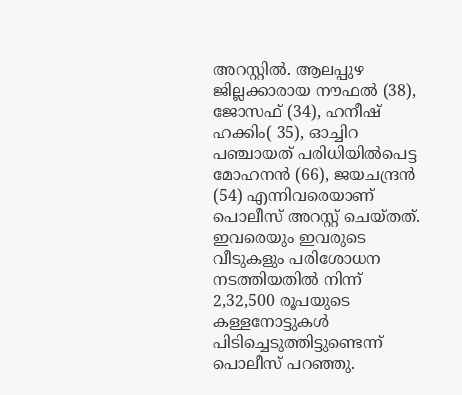അറസ്റ്റില്‍. ആലപ്പുഴ ജില്ലക്കാരായ നൗഫല്‍ (38), ജോസഫ് (34), ഹനീഷ് ഹക്കിം( 35), ഓച്ചിറ പഞ്ചായത് പരിധിയില്‍പെട്ട മോഹനന്‍ (66), ജയചന്ദ്രന്‍ (54) എന്നിവരെയാണ് പൊലീസ് അറസ്റ്റ് ചെയ്തത്. ഇവരെയും ഇവരുടെ വീടുകളും പരിശോധന നടത്തിയതില്‍ നിന്ന് 2,32,500 രൂപയുടെ കള്ളനോട്ടുകള്‍ പിടിച്ചെടുത്തിട്ടുണ്ടെന്ന് പൊലീസ് പറഞ്ഞു.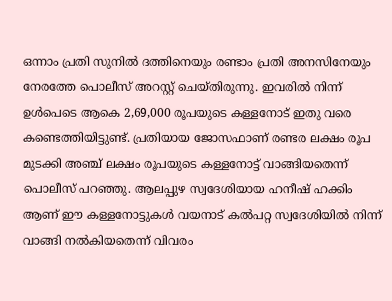ഒന്നാം പ്രതി സുനില്‍ ദത്തിനെയും രണ്ടാം പ്രതി അനസിനേയും നേരത്തേ പൊലീസ് അറസ്റ്റ് ചെയ്തിരുന്നു. ഇവരില്‍ നിന്ന് ഉള്‍പെടെ ആകെ 2,69,000 രൂപയുടെ കള്ളനോട് ഇതു വരെ കണ്ടെത്തിയിട്ടുണ്ട്. പ്രതിയായ ജോസഫാണ് രണ്ടര ലക്ഷം രൂപ മുടക്കി അഞ്ച് ലക്ഷം രൂപയുടെ കള്ളനോട്ട് വാങ്ങിയതെന്ന് പൊലീസ് പറഞ്ഞു. ആലപ്പുഴ സ്വദേശിയായ ഹനീഷ് ഹക്കിം ആണ് ഈ കള്ളനോട്ടുകള്‍ വയനാട് കല്‍പറ്റ സ്വദേശിയില്‍ നിന്ന് വാങ്ങി നല്‍കിയതെന്ന് വിവരം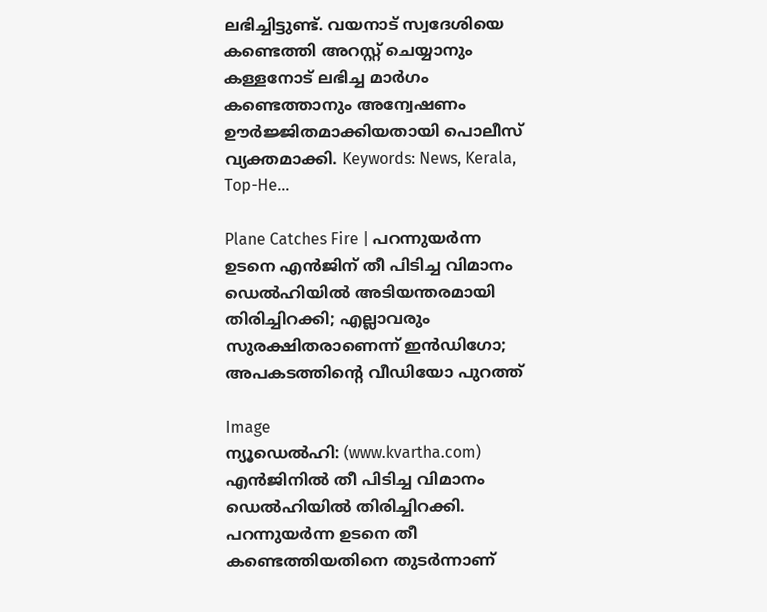ലഭിച്ചിട്ടുണ്ട്. വയനാട് സ്വദേശിയെ കണ്ടെത്തി അറസ്റ്റ് ചെയ്യാനും കള്ളനോട് ലഭിച്ച മാര്‍ഗം കണ്ടെത്താനും അന്വേഷണം ഊര്‍ജ്ജിതമാക്കിയതായി പൊലീസ് വ്യക്തമാക്കി. Keywords: News, Kerala, Top-He...

Plane Catches Fire | പറന്നുയര്‍ന്ന ഉടനെ എന്‍ജിന് തീ പിടിച്ച വിമാനം ഡെല്‍ഹിയില്‍ അടിയന്തരമായി തിരിച്ചിറക്കി; എല്ലാവരും സുരക്ഷിതരാണെന്ന് ഇന്‍ഡിഗോ; അപകടത്തിന്റെ വീഡിയോ പുറത്ത്

Image
ന്യൂഡെല്‍ഹി: (www.kvartha.com) എന്‍ജിനില്‍ തീ പിടിച്ച വിമാനം ഡെല്‍ഹിയില്‍ തിരിച്ചിറക്കി. പറന്നുയര്‍ന്ന ഉടനെ തീ കണ്ടെത്തിയതിനെ തുടര്‍ന്നാണ്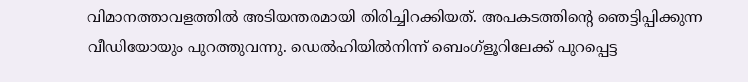വിമാനത്താവളത്തില്‍ അടിയന്തരമായി തിരിച്ചിറക്കിയത്. അപകടത്തിന്റെ ഞെട്ടിപ്പിക്കുന്ന വീഡിയോയും പുറത്തുവന്നു. ഡെല്‍ഹിയില്‍നിന്ന് ബെംഗ്‌ളൂറിലേക്ക് പുറപ്പെട്ട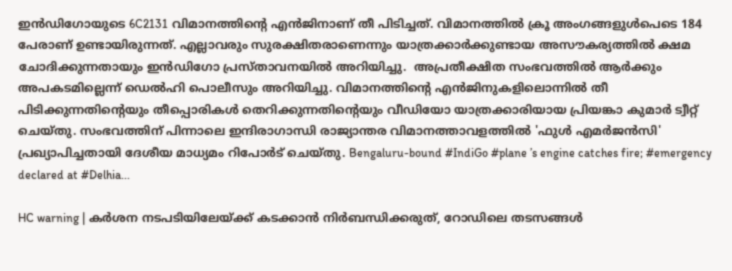ഇന്‍ഡിഗോയുടെ 6C2131 വിമാനത്തിന്റെ എന്‍ജിനാണ് തീ പിടിച്ചത്. വിമാനത്തില്‍ ക്രൂ അംഗങ്ങളുള്‍പെടെ 184 പേരാണ് ഉണ്ടായിരുന്നത്. എല്ലാവരും സുരക്ഷിതരാണെന്നും യാത്രക്കാര്‍ക്കുണ്ടായ അസൗകര്യത്തില്‍ ക്ഷമ ചോദിക്കുന്നതായും ഇന്‍ഡിഗോ പ്രസ്താവനയില്‍ അറിയിച്ചു.  അപ്രതീക്ഷിത സംഭവത്തില്‍ ആര്‍ക്കും അപകടമില്ലെന്ന് ഡെല്‍ഹി പൊലീസും അറിയിച്ചു. വിമാനത്തിന്റെ എന്‍ജിനുകളിലൊന്നില്‍ തീ പിടിക്കുന്നതിന്റെയും തീപ്പൊരികള്‍ തെറിക്കുന്നതിന്റെയും വീഡിയോ യാത്രക്കാരിയായ പ്രിയങ്കാ കുമാര്‍ ട്വീറ്റ് ചെയ്തു. സംഭവത്തിന് പിന്നാലെ ഇന്ദിരാഗാന്ധി രാജ്യാന്തര വിമാനത്താവളത്തില്‍ 'ഫുള്‍ എമര്‍ജന്‍സി' പ്രഖ്യാപിച്ചതായി ദേശീയ മാധ്യമം റിപോര്‍ട് ചെയ്തു. Bengaluru-bound #IndiGo #plane ’s engine catches fire; #emergency declared at #Delhia...

HC warning | കര്‍ശന നടപടിയിലേയ്ക്ക് കടക്കാന്‍ നിര്‍ബന്ധിക്കരുത്, റോഡിലെ തടസങ്ങള്‍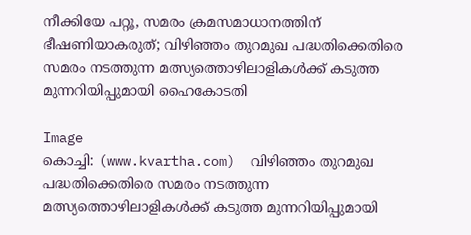നീക്കിയേ പറ്റൂ, സമരം ക്രമസമാധാനത്തിന് ഭീഷണിയാകരുത്; വിഴിഞ്ഞം തുറമുഖ പദ്ധതിക്കെതിരെ സമരം നടത്തുന്ന മത്സ്യത്തൊഴിലാളികള്‍ക്ക് കടുത്ത മുന്നറിയിപ്പുമായി ഹൈകോടതി

Image
കൊച്ചി: (www.kvartha.com)  വിഴിഞ്ഞം തുറമുഖ പദ്ധതിക്കെതിരെ സമരം നടത്തുന്ന മത്സ്യത്തൊഴിലാളികള്‍ക്ക് കടുത്ത മുന്നറിയിപ്പുമായി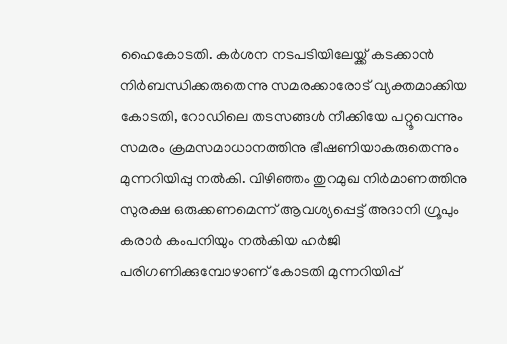ഹൈകോടതി. കര്‍ശന നടപടിയിലേയ്ക്ക് കടക്കാന്‍ നിര്‍ബന്ധിക്കരുതെന്നു സമരക്കാരോട് വ്യക്തമാക്കിയ കോടതി, റോഡിലെ തടസങ്ങള്‍ നീക്കിയേ പറ്റൂവെന്നും സമരം ക്രമസമാധാനത്തിനു ഭീഷണിയാകരുതെന്നും മുന്നറിയിപ്പു നല്‍കി. വിഴിഞ്ഞം തുറമുഖ നിര്‍മാണത്തിനു സുരക്ഷ ഒരുക്കണമെന്ന് ആവശ്യപ്പെട്ട് അദാനി ഗ്രൂപും കരാര്‍ കംപനിയും നല്‍കിയ ഹര്‍ജി പരിഗണിക്കുമ്പോഴാണ് കോടതി മുന്നറിയിപ്പ്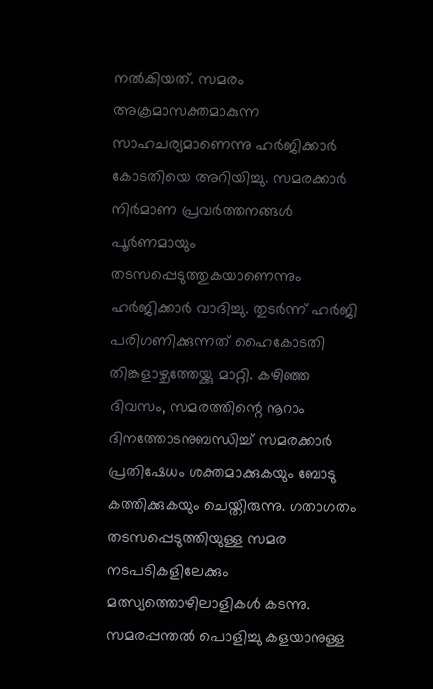നല്‍കിയത്. സമരം അക്രമാസക്തമാകുന്ന സാഹചര്യമാണെന്നു ഹര്‍ജിക്കാര്‍ കോടതിയെ അറിയിച്ചു. സമരക്കാര്‍ നിര്‍മാണ പ്രവര്‍ത്തനങ്ങള്‍ പൂര്‍ണമായും തടസപ്പെടുത്തുകയാണെന്നും ഹര്‍ജിക്കാര്‍ വാദിച്ചു. തുടര്‍ന്ന് ഹര്‍ജി പരിഗണിക്കുന്നത് ഹൈകോടതി തിങ്കളാഴ്ചത്തേയ്ക്കു മാറ്റി. കഴിഞ്ഞ ദിവസം, സമരത്തിന്റെ നൂറാം ദിനത്തോടനുബന്ധിച്ച് സമരക്കാര്‍ പ്രതിഷേധം ശക്തമാക്കുകയും ബോടു കത്തിക്കുകയും ചെയ്തിരുന്നു. ഗതാഗതം തടസപ്പെടുത്തിയുള്ള സമര നടപടികളിലേക്കും മത്സ്യത്തൊഴിലാളികള്‍ കടന്നു. സമരപ്പന്തല്‍ പൊളിച്ചു കളയാനുള്ള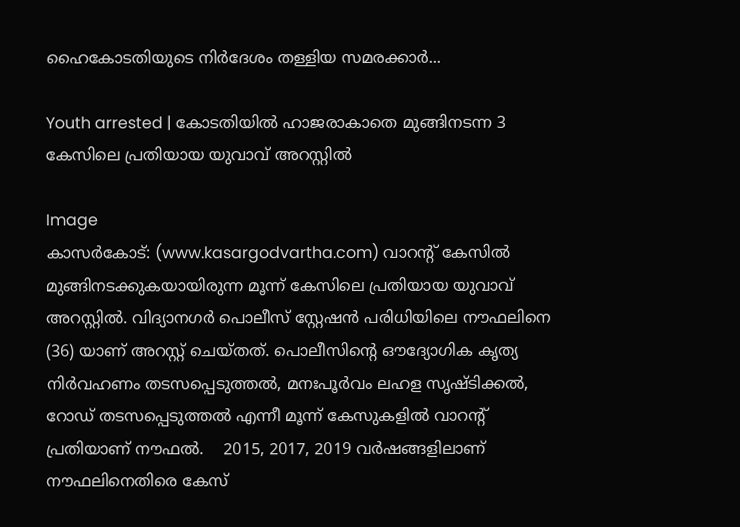ഹൈകോടതിയുടെ നിര്‍ദേശം തള്ളിയ സമരക്കാര്‍...

Youth arrested | കോടതിയിൽ ഹാജരാകാതെ മുങ്ങിനടന്ന 3 കേസിലെ പ്രതിയായ യുവാവ് അറസ്റ്റിൽ

Image
കാസർകോട്: (www.kasargodvartha.com) വാറന്റ് കേസിൽ മുങ്ങിനടക്കുകയായിരുന്ന മൂന്ന് കേസിലെ പ്രതിയായ യുവാവ് അറസ്റ്റിൽ. വിദ്യാനഗർ പൊലീസ് സ്റ്റേഷൻ പരിധിയിലെ നൗഫലിനെ (36) യാണ് അറസ്റ്റ് ചെയ്തത്. പൊലീസിന്റെ ഔദ്യോഗിക കൃത്യ നിർവഹണം തടസപ്പെടുത്തൽ, മനഃപൂർവം ലഹള സൃഷ്ടിക്കൽ, റോഡ് തടസപ്പെടുത്തൽ എന്നീ മൂന്ന് കേസുകളിൽ വാറന്റ് പ്രതിയാണ് നൗഫൽ.    2015, 2017, 2019 വർഷങ്ങളിലാണ് നൗഫലിനെതിരെ കേസ്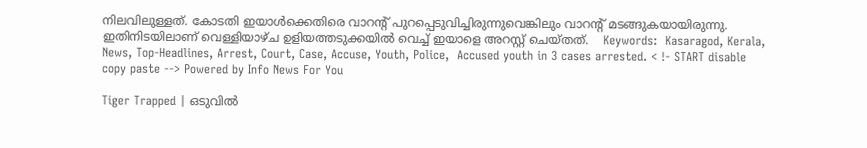നിലവിലുള്ളത്. കോടതി ഇയാൾക്കെതിരെ വാറന്റ് പുറപ്പെടുവിച്ചിരുന്നുവെങ്കിലും വാറന്റ് മടങ്ങുകയായിരുന്നു. ഇതിനിടയിലാണ് വെള്ളിയാഴ്ച ഉളിയത്തടുക്കയിൽ വെച്ച് ഇയാളെ അറസ്റ്റ് ചെയ്തത്.    Keywords:  Kasaragod, Kerala, News, Top-Headlines, Arrest, Court, Case, Accuse, Youth, Police,  Accused youth in 3 cases arrested. < !- START disable copy paste --> Powered by Info News For You

Tiger Trapped | ഒടുവില്‍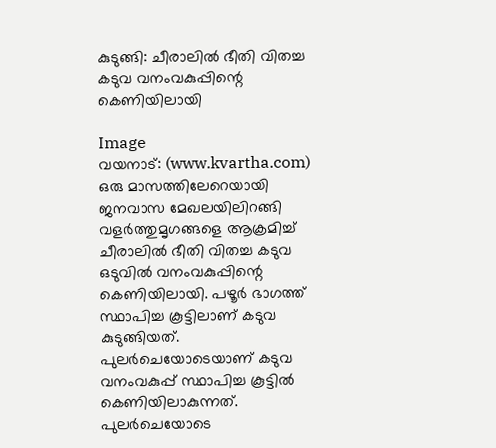കുടുങ്ങി: ചീരാലില്‍ ഭീതി വിതച്ച കടുവ വനംവകുപ്പിന്റെ കെണിയിലായി

Image
വയനാട്: (www.kvartha.com) ഒരു മാസത്തിലേറെയായി ജനവാസ മേഖലയിലിറങ്ങി വളര്‍ത്തുമൃഗങ്ങളെ ആക്രമിച്ച് ചീരാലില്‍ ഭീതി വിതച്ച കടുവ ഒടുവില്‍ വനംവകുപ്പിന്റെ കെണിയിലായി. പഴൂര്‍ ഭാഗത്ത് സ്ഥാപിച്ച കൂട്ടിലാണ് കടുവ കുടുങ്ങിയത്. പുലര്‍ചെയോടെയാണ് കടുവ വനംവകുപ്പ് സ്ഥാപിച്ച കൂട്ടില്‍ കെണിയിലാകുന്നത്.  പുലര്‍ചെയോടെ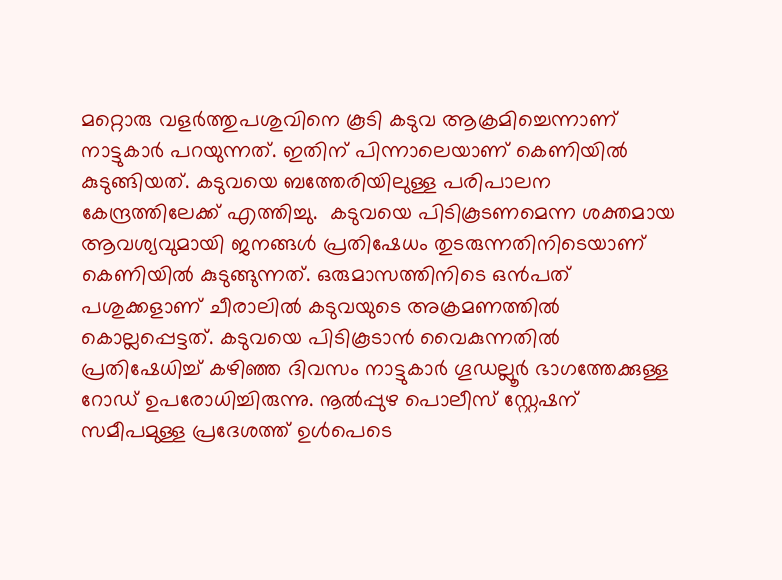മറ്റൊരു വളര്‍ത്തുപശുവിനെ കൂടി കടുവ ആക്രമിച്ചെന്നാണ് നാട്ടുകാര്‍ പറയുന്നത്. ഇതിന് പിന്നാലെയാണ് കെണിയില്‍ കുടുങ്ങിയത്. കടുവയെ ബത്തേരിയിലുള്ള പരിപാലന കേന്ദ്രത്തിലേക്ക് എത്തിച്ചു.  കടുവയെ പിടികൂടണമെന്ന ശക്തമായ ആവശ്യവുമായി ജനങ്ങള്‍ പ്രതിഷേധം തുടരുന്നതിനിടെയാണ്  കെണിയില്‍ കുടുങ്ങുന്നത്. ഒരുമാസത്തിനിടെ ഒന്‍പത് പശുക്കളാണ് ചീരാലില്‍ കടുവയുടെ അക്രമണത്തില്‍ കൊല്ലപ്പെട്ടത്. കടുവയെ പിടികൂടാന്‍ വൈകുന്നതില്‍ പ്രതിഷേധിച്ച് കഴിഞ്ഞ ദിവസം നാട്ടുകാര്‍ ഗൂഡല്ലൂര്‍ ഭാഗത്തേക്കുള്ള റോഡ് ഉപരോധിച്ചിരുന്നു. നൂല്‍പ്പുഴ പൊലീസ് സ്റ്റേഷന് സമീപമുള്ള പ്രദേശത്ത് ഉള്‍പെടെ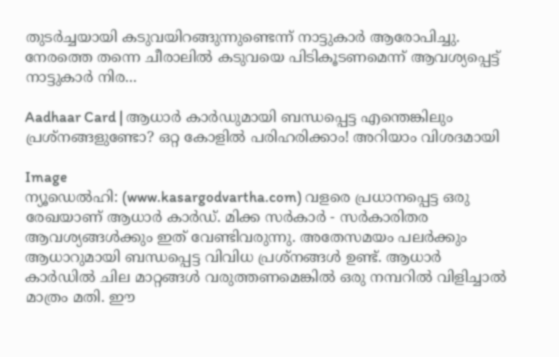തുടര്‍ച്ചയായി കടുവയിറങ്ങുന്നുണ്ടെന്ന് നാട്ടുകാര്‍ ആരോപിച്ചു. നേരത്തെ തന്നെ ചീരാലില്‍ കടുവയെ പിടികൂടണമെന്ന് ആവശ്യപ്പെട്ട് നാട്ടുകാര്‍ നിര...

Aadhaar Card | ആധാര്‍ കാര്‍ഡുമായി ബന്ധപ്പെട്ട എന്തെങ്കിലും പ്രശ്‌നങ്ങളുണ്ടോ? ഒറ്റ കോളില്‍ പരിഹരിക്കാം! അറിയാം വിശദമായി

Image
ന്യൂഡെല്‍ഹി: (www.kasargodvartha.com) വളരെ പ്രധാനപ്പെട്ട ഒരു രേഖയാണ് ആധാര്‍ കാര്‍ഡ്. മിക്ക സര്‍കാര്‍ - സര്‍കാരിതര ആവശ്യങ്ങള്‍ക്കും ഇത് വേണ്ടിവരുന്നു. അതേസമയം പലര്‍ക്കും ആധാറുമായി ബന്ധപ്പെട്ട വിവിധ പ്രശ്‌നങ്ങള്‍ ഉണ്ട്. ആധാര്‍ കാര്‍ഡില്‍ ചില മാറ്റങ്ങള്‍ വരുത്തണമെങ്കില്‍ ഒരു നമ്പറില്‍ വിളിച്ചാല്‍ മാത്രം മതി. ഈ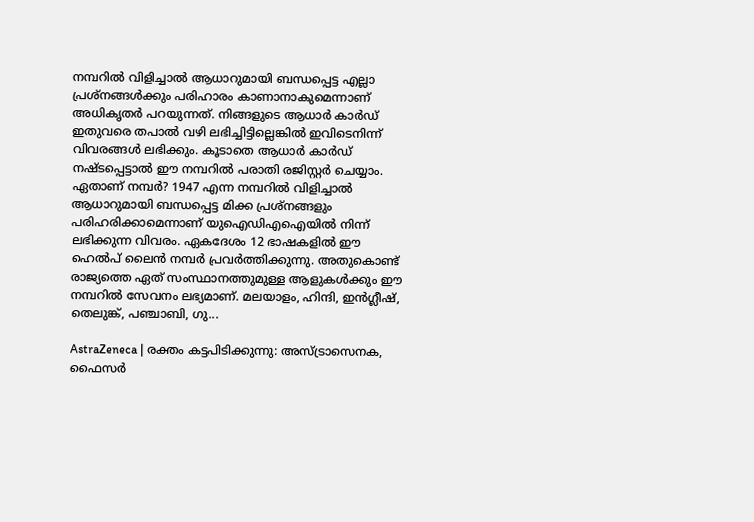നമ്പറില്‍ വിളിച്ചാല്‍ ആധാറുമായി ബന്ധപ്പെട്ട എല്ലാ പ്രശ്നങ്ങള്‍ക്കും പരിഹാരം കാണാനാകുമെന്നാണ് അധികൃതര്‍ പറയുന്നത്. നിങ്ങളുടെ ആധാര്‍ കാര്‍ഡ് ഇതുവരെ തപാല്‍ വഴി ലഭിച്ചിട്ടില്ലെങ്കില്‍ ഇവിടെനിന്ന് വിവരങ്ങള്‍ ലഭിക്കും. കൂടാതെ ആധാര്‍ കാര്‍ഡ് നഷ്ടപ്പെട്ടാല്‍ ഈ നമ്പറില്‍ പരാതി രജിസ്റ്റര്‍ ചെയ്യാം.                ഏതാണ് നമ്പര്‍? 1947 എന്ന നമ്പറില്‍ വിളിച്ചാല്‍ ആധാറുമായി ബന്ധപ്പെട്ട മിക്ക പ്രശ്നങ്ങളും പരിഹരിക്കാമെന്നാണ് യുഐഡിഎഐയില്‍ നിന്ന് ലഭിക്കുന്ന വിവരം. ഏകദേശം 12 ഭാഷകളില്‍ ഈ ഹെല്‍പ് ലൈന്‍ നമ്പര്‍ പ്രവര്‍ത്തിക്കുന്നു. അതുകൊണ്ട് രാജ്യത്തെ ഏത് സംസ്ഥാനത്തുമുള്ള ആളുകള്‍ക്കും ഈ നമ്പറില്‍ സേവനം ലഭ്യമാണ്. മലയാളം, ഹിന്ദി, ഇന്‍ഗ്ലീഷ്, തെലുങ്ക്, പഞ്ചാബി, ഗു...

AstraZeneca | രക്തം കട്ടപിടിക്കുന്നു: അസ്ട്രാസെനക, ഫൈസര്‍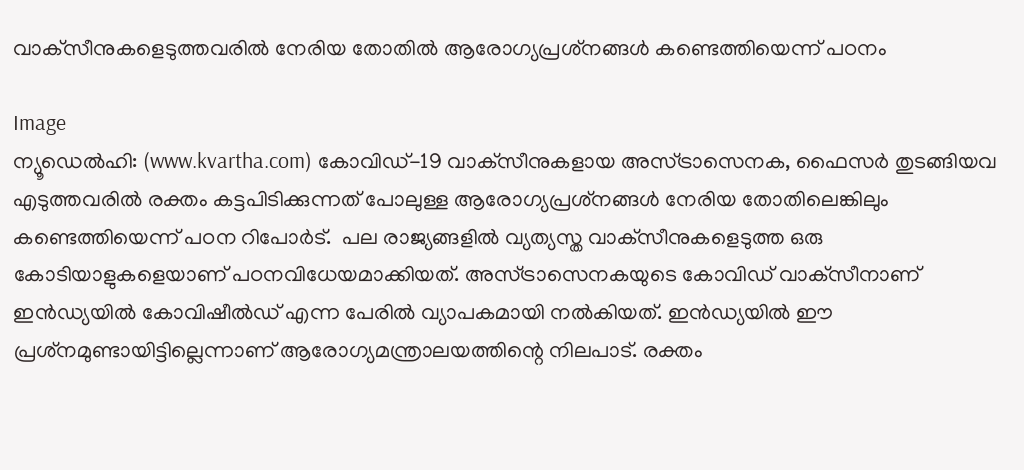വാക്‌സീനുകളെടുത്തവരില്‍ നേരിയ തോതില്‍ ആരോഗ്യപ്രശ്‌നങ്ങള്‍ കണ്ടെത്തിയെന്ന് പഠനം

Image
ന്യൂഡെല്‍ഹി: (www.kvartha.com) കോവിഡ്-19 വാക്‌സീനുകളായ അസ്ട്രാസെനക, ഫൈസര്‍ തുടങ്ങിയവ എടുത്തവരില്‍ രക്തം കട്ടപിടിക്കുന്നത് പോലുള്ള ആരോഗ്യപ്രശ്‌നങ്ങള്‍ നേരിയ തോതിലെങ്കിലും കണ്ടെത്തിയെന്ന് പഠന റിപോര്‍ട്.  പല രാജ്യങ്ങളില്‍ വ്യത്യസ്ത വാക്‌സീനുകളെടുത്ത ഒരു കോടിയാളുകളെയാണ് പഠനവിധേയമാക്കിയത്. അസ്ട്രാസെനകയുടെ കോവിഡ് വാക്‌സീനാണ് ഇന്‍ഡ്യയില്‍ കോവിഷീല്‍ഡ് എന്ന പേരില്‍ വ്യാപകമായി നല്‍കിയത്. ഇന്‍ഡ്യയില്‍ ഈ പ്രശ്‌നമുണ്ടായിട്ടില്ലെന്നാണ് ആരോഗ്യമന്ത്രാലയത്തിന്റെ നിലപാട്. രക്തം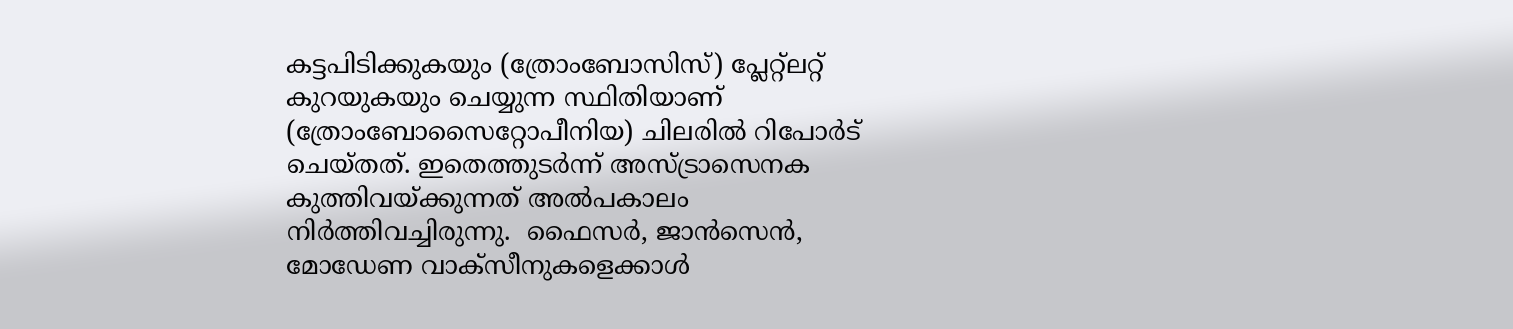കട്ടപിടിക്കുകയും (ത്രോംബോസിസ്) പ്ലേറ്റ്‌ലറ്റ് കുറയുകയും ചെയ്യുന്ന സ്ഥിതിയാണ് (ത്രോംബോസൈറ്റോപീനിയ) ചിലരില്‍ റിപോര്‍ട് ചെയ്തത്. ഇതെത്തുടര്‍ന്ന് അസ്ട്രാസെനക കുത്തിവയ്ക്കുന്നത് അല്‍പകാലം നിര്‍ത്തിവച്ചിരുന്നു.  ഫൈസര്‍, ജാന്‍സെന്‍, മോഡേണ വാക്‌സീനുകളെക്കാള്‍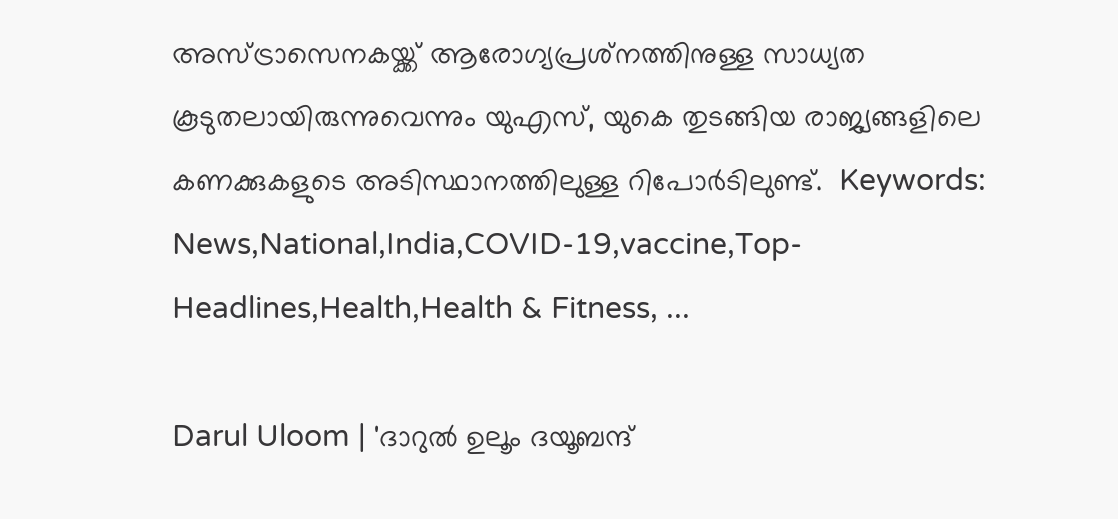അസ്ട്രാസെനകയ്ക്ക് ആരോഗ്യപ്രശ്‌നത്തിനുള്ള സാധ്യത കൂടുതലായിരുന്നുവെന്നും യുഎസ്, യുകെ തുടങ്ങിയ രാജ്യങ്ങളിലെ കണക്കുകളുടെ അടിസ്ഥാനത്തിലുള്ള റിപോര്‍ടിലുണ്ട്.  Keywords:  News,National,India,COVID-19,vaccine,Top-Headlines,Health,Health & Fitness, ...

Darul Uloom | 'ദാറുൽ ഉലൂം ദയൂബന്ദ്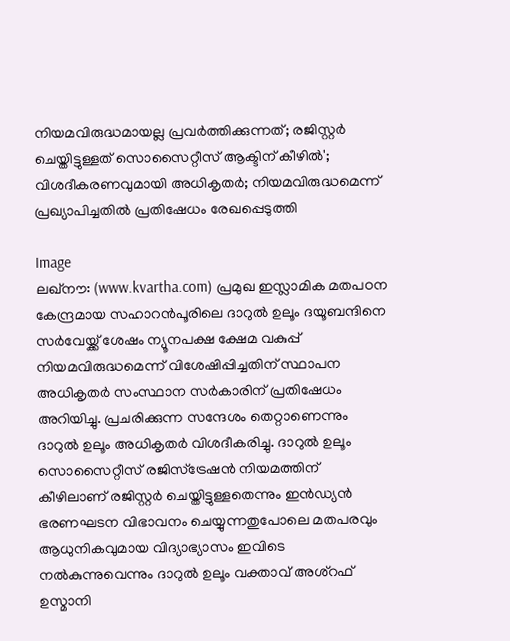നിയമവിരുദ്ധമായല്ല പ്രവർത്തിക്കുന്നത്; രജിസ്റ്റർ ചെയ്തിട്ടുള്ളത് സൊസൈറ്റീസ് ആക്ടിന് കീഴിൽ'; വിശദീകരണവുമായി അധികൃതർ; നിയമവിരുദ്ധമെന്ന് പ്രഖ്യാപിച്ചതിൽ പ്രതിഷേധം രേഖപ്പെടുത്തി

Image
ലഖ്നൗ: (www.kvartha.com) പ്രമുഖ ഇസ്ലാമിക മതപഠന കേന്ദ്രമായ സഹാറൻപൂരിലെ ദാറുൽ ഉലൂം ദയൂബന്ദിനെ സർവേയ്ക്ക് ശേഷം ന്യൂനപക്ഷ ക്ഷേമ വകുപ്പ് നിയമവിരുദ്ധമെന്ന് വിശേഷിപ്പിച്ചതിന് സ്ഥാപന അധികൃതർ സംസ്ഥാന സർകാരിന് പ്രതിഷേധം അറിയിച്ചു. പ്രചരിക്കുന്ന സന്ദേശം തെറ്റാണെന്നും ദാറുൽ ഉലൂം അധികൃതർ വിശദീകരിച്ചു. ദാറുൽ ഉലൂം സൊസൈറ്റീസ് രജിസ്‌ട്രേഷൻ നിയമത്തിന് കീഴിലാണ് രജിസ്റ്റർ ചെയ്തിട്ടുള്ളതെന്നും ഇൻഡ്യൻ ഭരണഘടന വിഭാവനം ചെയ്യുന്നതുപോലെ മതപരവും ആധുനികവുമായ വിദ്യാഭ്യാസം ഇവിടെ നൽകുന്നുവെന്നും ദാറുൽ ഉലൂം വക്താവ് അശ്റഫ് ഉസ്മാനി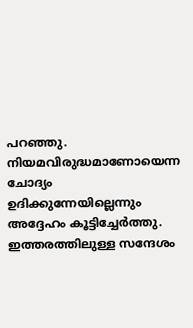പറഞ്ഞു. നിയമവിരുദ്ധമാണോയെന്ന ചോദ്യം ഉദിക്കുന്നേയില്ലെന്നും അദ്ദേഹം കൂട്ടിച്ചേർത്തു.                           ഇത്തരത്തിലുള്ള സന്ദേശം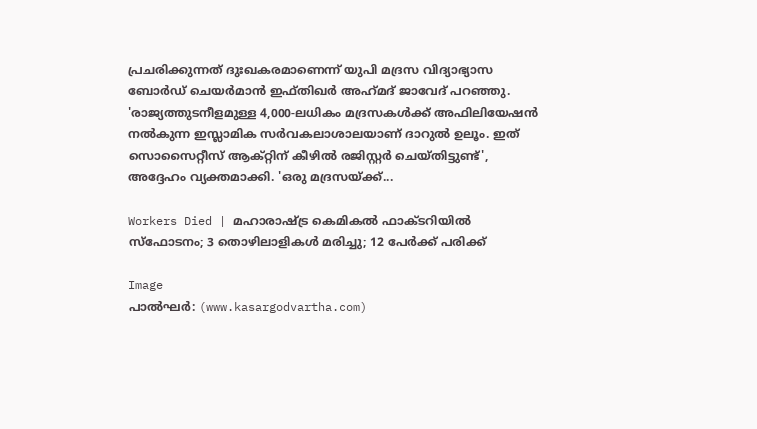പ്രചരിക്കുന്നത് ദുഃഖകരമാണെന്ന് യുപി മദ്രസ വിദ്യാഭ്യാസ ബോർഡ് ചെയർമാൻ ഇഫ്തിഖർ അഹ്‌മദ്‌ ജാവേദ് പറഞ്ഞു. 'രാജ്യത്തുടനീളമുള്ള 4,000-ലധികം മദ്രസകൾക്ക് അഫിലിയേഷൻ നൽകുന്ന ഇസ്ലാമിക സർവകലാശാലയാണ് ദാറുൽ ഉലൂം. ഇത് സൊസൈറ്റീസ് ആക്‌റ്റിന് കീഴിൽ രജിസ്റ്റർ ചെയ്തിട്ടുണ്ട്', അദ്ദേഹം വ്യക്തമാക്കി. 'ഒരു മദ്രസയ്ക്ക്...

Workers Died | മഹാരാഷ്ട്ര കെമികല്‍ ഫാക്ടറിയില്‍ സ്ഫോടനം; 3 തൊഴിലാളികള്‍ മരിച്ചു; 12 പേര്‍ക്ക് പരിക്ക്

Image
പാല്‍ഘര്‍: (www.kasargodvartha.com)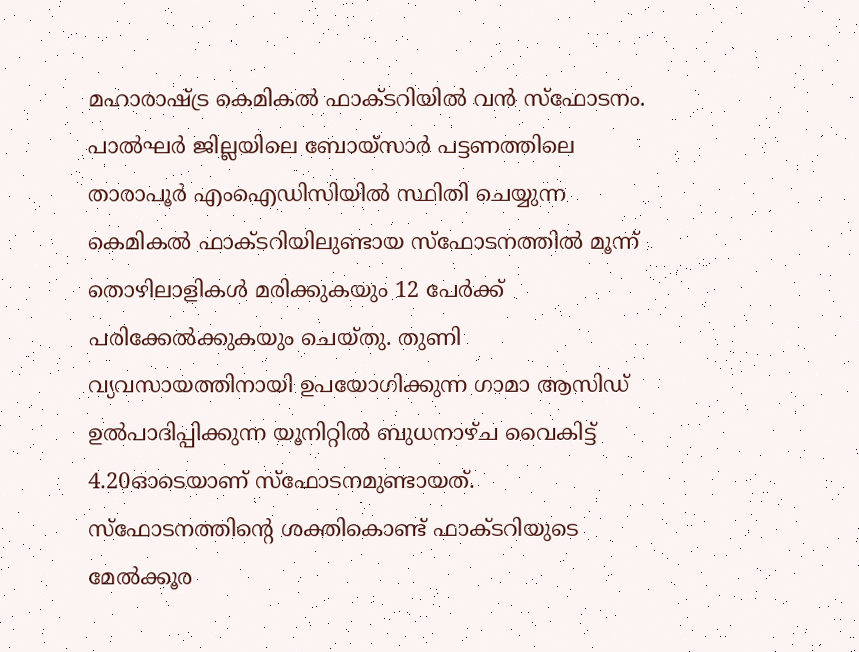മഹാരാഷ്ട്ര കെമികല്‍ ഫാക്ടറിയില്‍ വന്‍ സ്ഫോടനം. പാല്‍ഘര്‍ ജില്ലയിലെ ബോയ്‌സാര്‍ പട്ടണത്തിലെ താരാപൂര്‍ എംഐഡിസിയില്‍ സ്ഥിതി ചെയ്യുന്ന കെമികല്‍ ഫാക്ടറിയിലുണ്ടായ സ്‌ഫോടനത്തില്‍ മൂന്ന് തൊഴിലാളികള്‍ മരിക്കുകയും 12 പേര്‍ക്ക് പരിക്കേല്‍ക്കുകയും ചെയ്തു. തുണി വ്യവസായത്തിനായി ഉപയോഗിക്കുന്ന ഗാമാ ആസിഡ് ഉല്‍പാദിപ്പിക്കുന്ന യൂനിറ്റില്‍ ബുധനാഴ്ച വൈകിട്ട് 4.20ഓടെയാണ് സ്‌ഫോടനമുണ്ടായത്. സ്‌ഫോടനത്തിന്റെ ശക്തികൊണ്ട് ഫാക്ടറിയുടെ മേല്‍ക്കൂര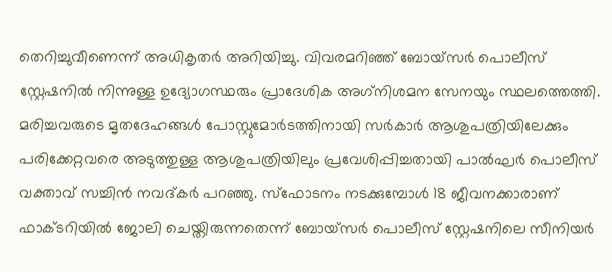തെറിച്ചുവീണെന്ന് അധികൃതര്‍ അറിയിച്ചു. വിവരമറിഞ്ഞ് ബോയ്സര്‍ പൊലീസ് സ്റ്റേഷനില്‍ നിന്നുള്ള ഉദ്യോഗസ്ഥരും പ്രാദേശിക അഗ്‌നിശമന സേനയും സ്ഥലത്തെത്തി. മരിച്ചവരുടെ മൃതദേഹങ്ങള്‍ പോസ്റ്റുമോര്‍ടത്തിനായി സര്‍കാര്‍ ആശുപത്രിയിലേക്കും പരിക്കേറ്റവരെ അടുത്തുള്ള ആശുപത്രിയിലും പ്രവേശിപ്പിച്ചതായി പാല്‍ഘര്‍ പൊലീസ് വക്താവ് സച്ചിന്‍ നവദ്കര്‍ പറഞ്ഞു. സ്ഫോടനം നടക്കുമ്പോള്‍ 18 ജീവനക്കാരാണ് ഫാക്ടറിയില്‍ ജോലി ചെയ്തിരുന്നതെന്ന് ബോയ്സര്‍ പൊലീസ് സ്റ്റേഷനിലെ സീനിയര്‍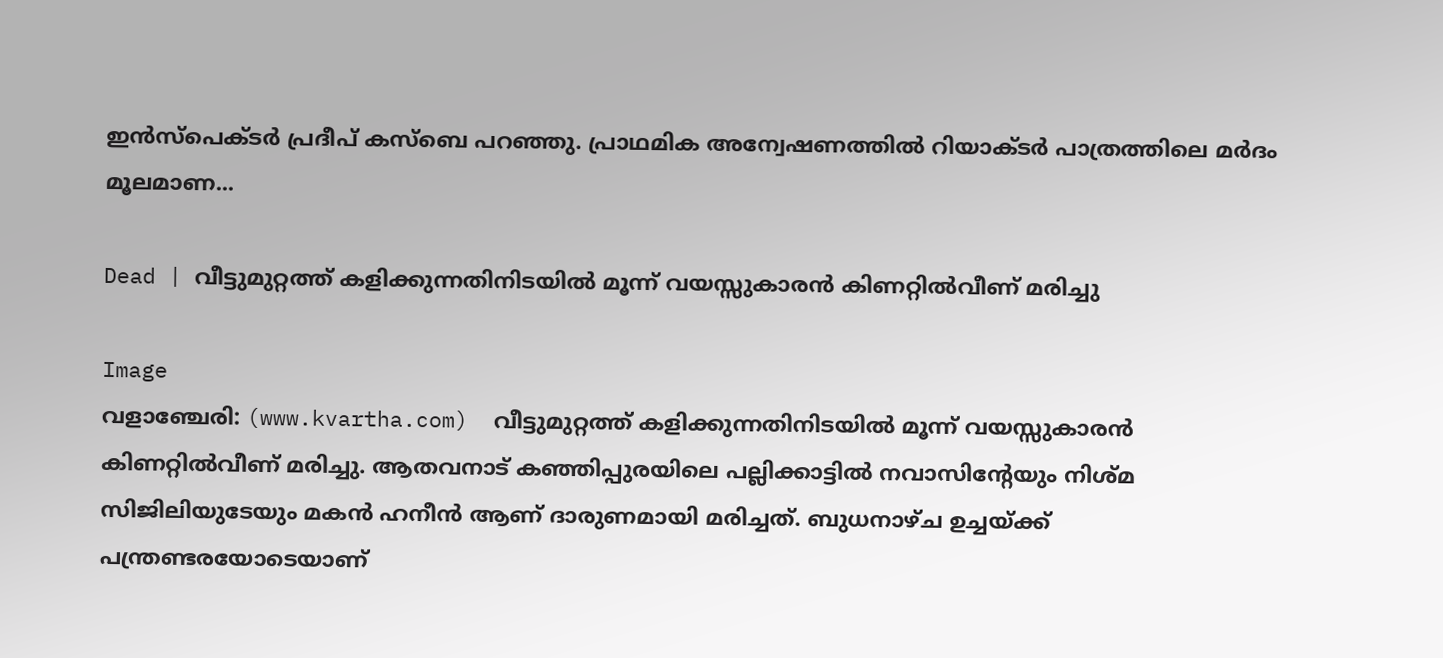ഇന്‍സ്പെക്ടര്‍ പ്രദീപ് കസ്ബെ പറഞ്ഞു. പ്രാഥമിക അന്വേഷണത്തില്‍ റിയാക്ടര്‍ പാത്രത്തിലെ മര്‍ദം മൂലമാണ...

Dead | വീട്ടുമുറ്റത്ത് കളിക്കുന്നതിനിടയില്‍ മൂന്ന് വയസ്സുകാരന്‍ കിണറ്റില്‍വീണ് മരിച്ചു

Image
വളാഞ്ചേരി: (www.kvartha.com)  വീട്ടുമുറ്റത്ത് കളിക്കുന്നതിനിടയില്‍ മൂന്ന് വയസ്സുകാരന്‍ കിണറ്റില്‍വീണ് മരിച്ചു. ആതവനാട് കഞ്ഞിപ്പുരയിലെ പല്ലിക്കാട്ടില്‍ നവാസിന്റേയും നിശ്മ സിജിലിയുടേയും മകന്‍ ഹനീന്‍ ആണ് ദാരുണമായി മരിച്ചത്. ബുധനാഴ്ച ഉച്ചയ്ക്ക് പന്ത്രണ്ടരയോടെയാണ്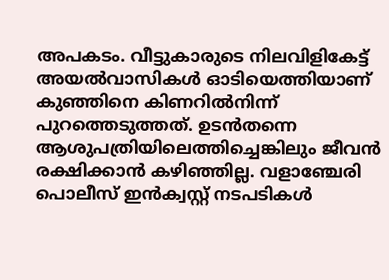അപകടം. വീട്ടുകാരുടെ നിലവിളികേട്ട് അയല്‍വാസികള്‍ ഓടിയെത്തിയാണ് കുഞ്ഞിനെ കിണറില്‍നിന്ന് പുറത്തെടുത്തത്. ഉടന്‍തന്നെ ആശുപത്രിയിലെത്തിച്ചെങ്കിലും ജീവന്‍ രക്ഷിക്കാന്‍ കഴിഞ്ഞില്ല. വളാഞ്ചേരി പൊലീസ് ഇന്‍ക്വസ്റ്റ് നടപടികള്‍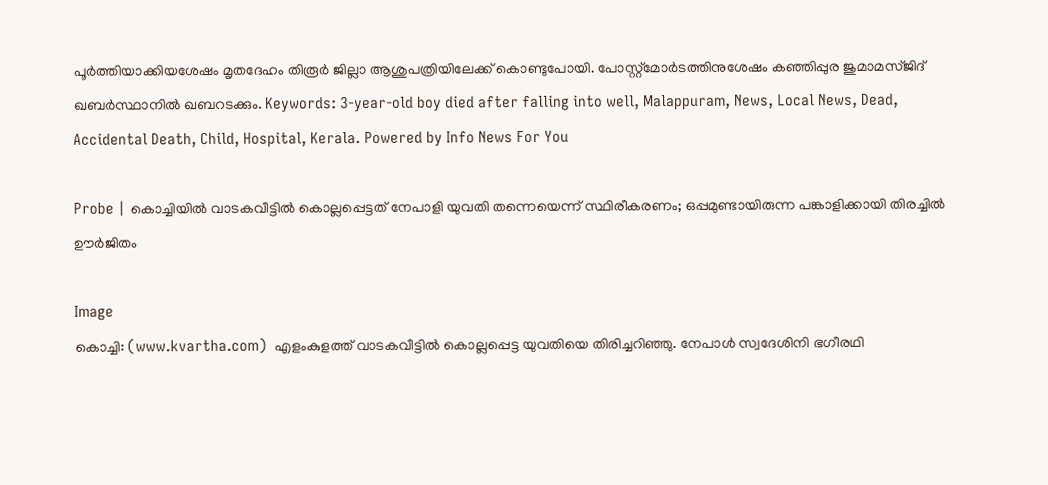പൂര്‍ത്തിയാക്കിയശേഷം മൃതദേഹം തിരൂര്‍ ജില്ലാ ആശുപത്രിയിലേക്ക് കൊണ്ടുപോയി. പോസ്റ്റ്‌മോര്‍ടത്തിനുശേഷം കഞ്ഞിപ്പുര ജുമാമസ്ജിദ് ഖബര്‍സ്ഥാനില്‍ ഖബറടക്കും. Keywords: 3-year-old boy died after falling into well, Malappuram, News, Local News, Dead, Accidental Death, Child, Hospital, Kerala. Powered by Info News For You

Probe | കൊച്ചിയില്‍ വാടകവീട്ടില്‍ കൊല്ലപ്പെട്ടത് നേപാളി യുവതി തന്നെയെന്ന് സ്ഥിരീകരണം; ഒപ്പമുണ്ടായിരുന്ന പങ്കാളിക്കായി തിരച്ചില്‍ ഊര്‍ജിതം

Image
കൊച്ചി: (www.kvartha.com)  എളംകുളത്ത് വാടകവീട്ടില്‍ കൊല്ലപ്പെട്ട യുവതിയെ തിരിച്ചറിഞ്ഞു. നേപാള്‍ സ്വദേശിനി ഭഗീരഥി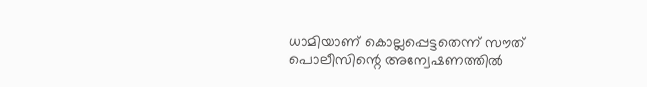ധാമിയാണ് കൊല്ലപ്പെട്ടതെന്ന് സൗത് പൊലീസിന്റെ അന്വേഷണത്തില്‍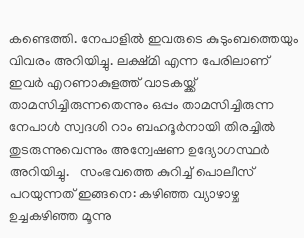കണ്ടെത്തി. നേപാളില്‍ ഇവരുടെ കുടുംബത്തെയും വിവരം അറിയിച്ചു. ലക്ഷ്മി എന്ന പേരിലാണ് ഇവര്‍ എറണാകുളത്ത് വാടകയ്ക്ക് താമസിച്ചിരുന്നതെന്നും ഒപ്പം താമസിച്ചിരുന്ന നേപാള്‍ സ്വദശി റാം ബഹദൂര്‍നായി തിരച്ചില്‍ തുടരുന്നുവെന്നും അന്വേഷണ ഉദ്യോഗസ്ഥര്‍ അറിയിച്ചു.   സംഭവത്തെ കുറിച്ച് പൊലീസ് പറയുന്നത് ഇങ്ങനെ: കഴിഞ്ഞ വ്യാഴാഴ്ച ഉച്ചകഴിഞ്ഞ മൂന്നു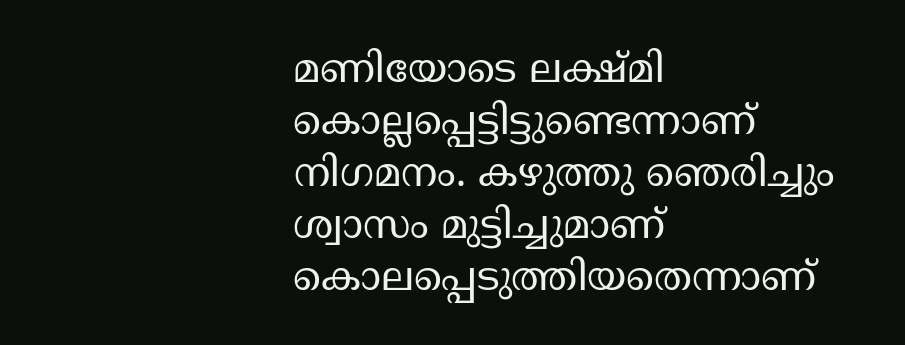മണിയോടെ ലക്ഷ്മി കൊല്ലപ്പെട്ടിട്ടുണ്ടെന്നാണ് നിഗമനം. കഴുത്തു ഞെരിച്ചും ശ്വാസം മുട്ടിച്ചുമാണ് കൊലപ്പെടുത്തിയതെന്നാണ്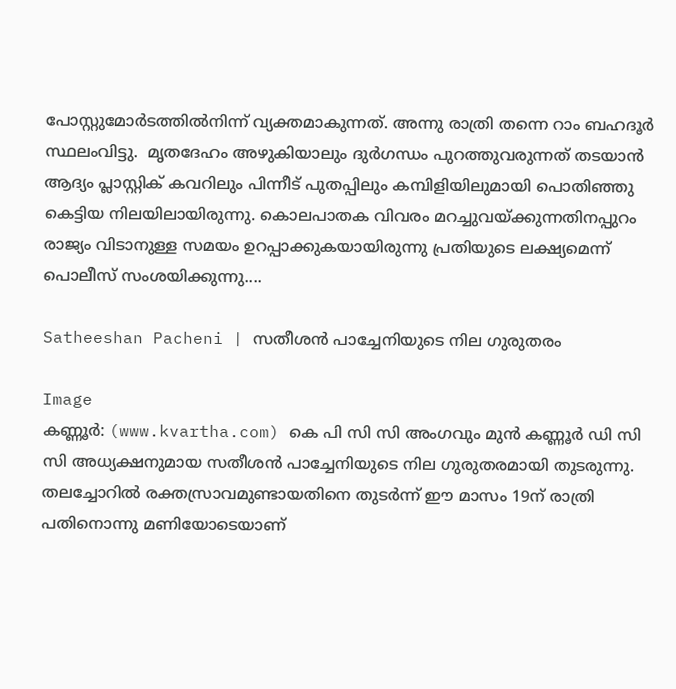പോസ്റ്റുമോര്‍ടത്തില്‍നിന്ന് വ്യക്തമാകുന്നത്. അന്നു രാത്രി തന്നെ റാം ബഹദൂര്‍ സ്ഥലംവിട്ടു.  മൃതദേഹം അഴുകിയാലും ദുര്‍ഗന്ധം പുറത്തുവരുന്നത് തടയാന്‍ ആദ്യം പ്ലാസ്റ്റിക് കവറിലും പിന്നീട് പുതപ്പിലും കമ്പിളിയിലുമായി പൊതിഞ്ഞു കെട്ടിയ നിലയിലായിരുന്നു. കൊലപാതക വിവരം മറച്ചുവയ്ക്കുന്നതിനപ്പുറം രാജ്യം വിടാനുള്ള സമയം ഉറപ്പാക്കുകയായിരുന്നു പ്രതിയുടെ ലക്ഷ്യമെന്ന് പൊലീസ് സംശയിക്കുന്നു....

Satheeshan Pacheni | സതീശന്‍ പാച്ചേനിയുടെ നില ഗുരുതരം

Image
കണ്ണൂര്‍: (www.kvartha.com) കെ പി സി സി അംഗവും മുന്‍ കണ്ണൂര്‍ ഡി സി സി അധ്യക്ഷനുമായ സതീശന്‍ പാച്ചേനിയുടെ നില ഗുരുതരമായി തുടരുന്നു. തലച്ചോറില്‍ രക്തസ്രാവമുണ്ടായതിനെ തുടര്‍ന്ന് ഈ മാസം 19ന് രാത്രി പതിനൊന്നു മണിയോടെയാണ്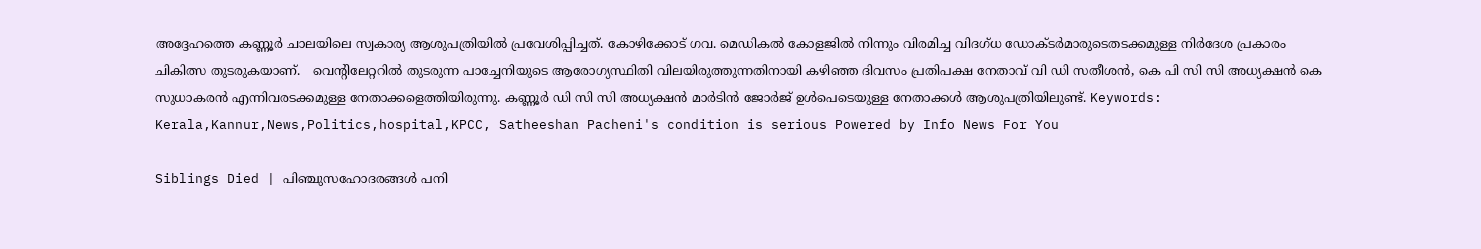അദ്ദേഹത്തെ കണ്ണൂര്‍ ചാലയിലെ സ്വകാര്യ ആശുപത്രിയില്‍ പ്രവേശിപ്പിച്ചത്. കോഴിക്കോട് ഗവ. മെഡികല്‍ കോളജില്‍ നിന്നും വിരമിച്ച വിദഗ്ധ ഡോക്ടര്‍മാരുടെതടക്കമുള്ള നിര്‍ദേശ പ്രകാരം ചികിത്സ തുടരുകയാണ്.   വെന്റിലേറ്ററില്‍ തുടരുന്ന പാച്ചേനിയുടെ ആരോഗ്യസ്ഥിതി വിലയിരുത്തുന്നതിനായി കഴിഞ്ഞ ദിവസം പ്രതിപക്ഷ നേതാവ് വി ഡി സതീശന്‍, കെ പി സി സി അധ്യക്ഷന്‍ കെ സുധാകരന്‍ എന്നിവരടക്കമുള്ള നേതാക്കളെത്തിയിരുന്നു. കണ്ണൂര്‍ ഡി സി സി അധ്യക്ഷന്‍ മാര്‍ടിന്‍ ജോര്‍ജ് ഉള്‍പെടെയുള്ള നേതാക്കള്‍ ആശുപത്രിയിലുണ്ട്. Keywords:  Kerala,Kannur,News,Politics,hospital,KPCC, Satheeshan Pacheni's condition is serious Powered by Info News For You

Siblings Died | പിഞ്ചുസഹോദരങ്ങള്‍ പനി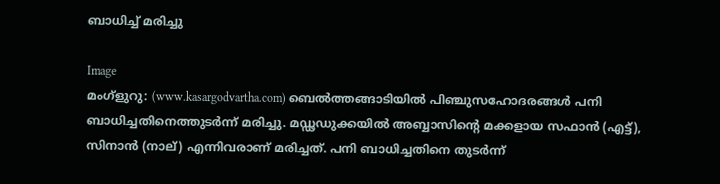ബാധിച്ച് മരിച്ചു

Image
മംഗ്‌ളുറു: (www.kasargodvartha.com) ബെല്‍ത്തങ്ങാടിയില്‍ പിഞ്ചുസഹോദരങ്ങള്‍ പനി ബാധിച്ചതിനെത്തുടര്‍ന്ന് മരിച്ചു. മഡ്ഢഡുക്കയില്‍ അബ്ബാസിന്റെ മക്കളായ സഫാന്‍ (എട്ട്), സിനാന്‍ (നാല്) എന്നിവരാണ് മരിച്ചത്. പനി ബാധിച്ചതിനെ തുടര്‍ന്ന്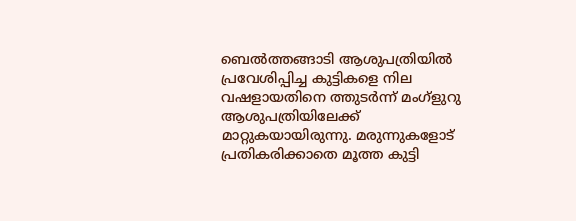ബെല്‍ത്തങ്ങാടി ആശുപത്രിയില്‍ പ്രവേശിപ്പിച്ച കുട്ടികളെ നില വഷളായതിനെ ത്തുടര്‍ന്ന് മംഗ്‌ളുറു ആശുപത്രിയിലേക്ക് മാറ്റുകയായിരുന്നു. മരുന്നുകളോട് പ്രതികരിക്കാതെ മൂത്ത കുട്ടി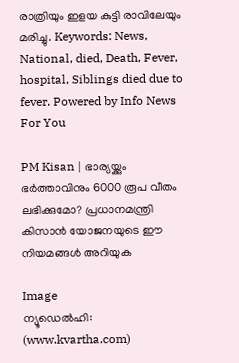രാത്രിയും ഇളയ കുട്ടി രാവിലേയും മരിച്ചു. Keywords: News, National, died, Death, Fever, hospital, Siblings died due to fever. Powered by Info News For You

PM Kisan | ഭാര്യയ്ക്കും ഭർത്താവിനും 6000 രൂപ വീതം ലഭിക്കുമോ? പ്രധാനമന്ത്രി കിസാൻ യോജനയുടെ ഈ നിയമങ്ങൾ അറിയുക

Image
ന്യൂഡെൽഹി: (www.kvartha.com)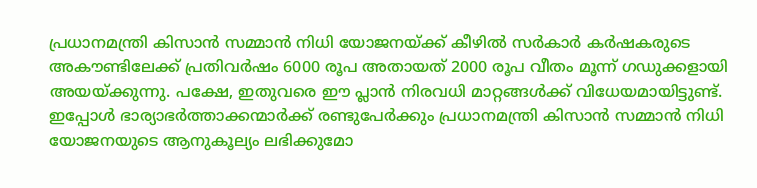പ്രധാനമന്ത്രി കിസാൻ സമ്മാൻ നിധി യോജനയ്ക്ക് കീഴിൽ സർകാർ കർഷകരുടെ അകൗണ്ടിലേക്ക് പ്രതിവർഷം 6000 രൂപ അതായത് 2000 രൂപ വീതം മൂന്ന് ഗഡുക്കളായി അയയ്ക്കുന്നു. പക്ഷേ, ഇതുവരെ ഈ പ്ലാൻ നിരവധി മാറ്റങ്ങൾക്ക് വിധേയമായിട്ടുണ്ട്. ഇപ്പോൾ ഭാര്യാഭർത്താക്കന്മാർക്ക് രണ്ടുപേർക്കും പ്രധാനമന്ത്രി കിസാൻ സമ്മാൻ നിധി യോജനയുടെ ആനുകൂല്യം ലഭിക്കുമോ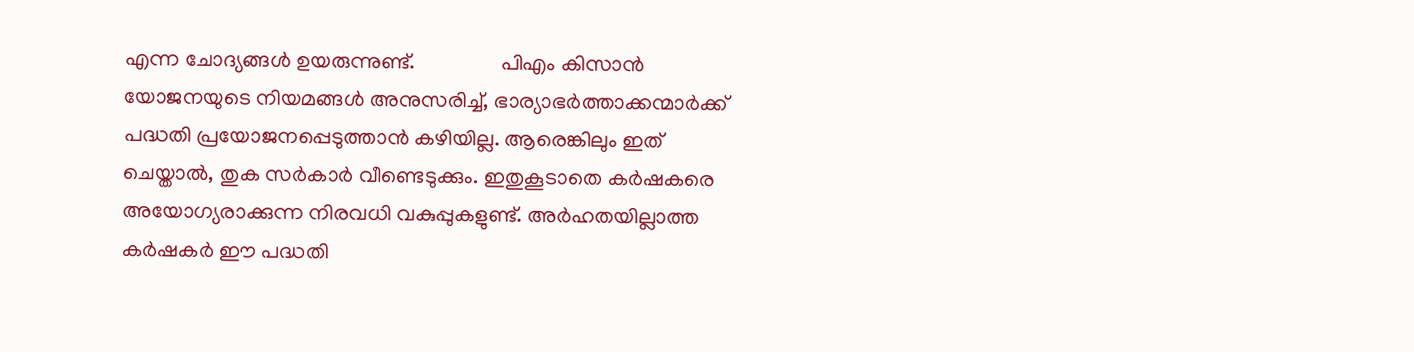എന്ന ചോദ്യങ്ങൾ ഉയരുന്നുണ്ട്.                പിഎം കിസാൻ യോജനയുടെ നിയമങ്ങൾ അനുസരിച്ച്, ഭാര്യാഭർത്താക്കന്മാർക്ക് പദ്ധതി പ്രയോജനപ്പെടുത്താൻ കഴിയില്ല. ആരെങ്കിലും ഇത് ചെയ്താൽ, തുക സർകാർ വീണ്ടെടുക്കും. ഇതുകൂടാതെ കർഷകരെ അയോഗ്യരാക്കുന്ന നിരവധി വകുപ്പുകളുണ്ട്. അർഹതയില്ലാത്ത കർഷകർ ഈ പദ്ധതി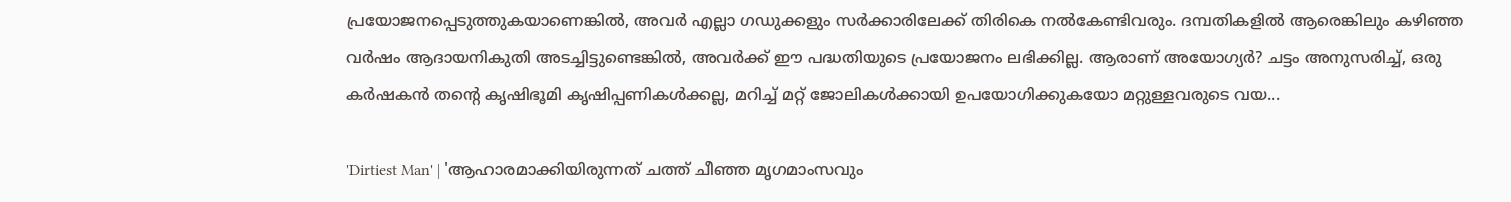പ്രയോജനപ്പെടുത്തുകയാണെങ്കിൽ, അവർ എല്ലാ ഗഡുക്കളും സർക്കാരിലേക്ക് തിരികെ നൽകേണ്ടിവരും. ദമ്പതികളിൽ ആരെങ്കിലും കഴിഞ്ഞ വർഷം ആദായനികുതി അടച്ചിട്ടുണ്ടെങ്കിൽ, അവർക്ക് ഈ പദ്ധതിയുടെ പ്രയോജനം ലഭിക്കില്ല. ആരാണ് അയോഗ്യർ? ചട്ടം അനുസരിച്ച്, ഒരു കർഷകൻ തന്റെ കൃഷിഭൂമി കൃഷിപ്പണികൾക്കല്ല, മറിച്ച് മറ്റ് ജോലികൾക്കായി ഉപയോഗിക്കുകയോ മറ്റുള്ളവരുടെ വയ...

'Dirtiest Man' | 'ആഹാരമാക്കിയിരുന്നത് ചത്ത് ചീഞ്ഞ മൃഗമാംസവും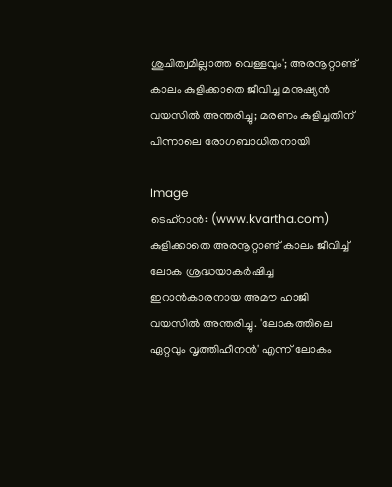ശുചിത്വമില്ലാത്ത വെള്ളവും'; അരനൂറ്റാണ്ട് കാലം കുളിക്കാതെ ജീവിച്ച മനുഷ്യന്‍ വയസില്‍ അന്തരിച്ചു; മരണം കുളിച്ചതിന് പിന്നാലെ രോഗബാധിതനായി

Image
ടെഹ്‌റാന്‍: (www.kvartha.com) കുളിക്കാതെ അരനൂറ്റാണ്ട് കാലം ജീവിച്ച് ലോക ശ്രദ്ധയാകര്‍ഷിച്ച ഇറാന്‍കാരനായ അമൗ ഹാജി  വയസില്‍ അന്തരിച്ചു. 'ലോകത്തിലെ ഏറ്റവും വൃത്തിഹീനന്‍' എന്ന് ലോകം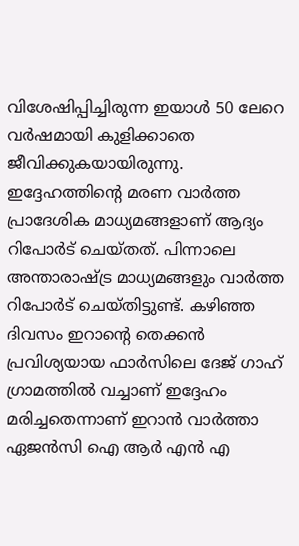വിശേഷിപ്പിച്ചിരുന്ന ഇയാള്‍ 50 ലേറെ വര്‍ഷമായി കുളിക്കാതെ ജീവിക്കുകയായിരുന്നു.  ഇദ്ദേഹത്തിന്റെ മരണ വാര്‍ത്ത പ്രാദേശിക മാധ്യമങ്ങളാണ് ആദ്യം റിപോര്‍ട് ചെയ്തത്. പിന്നാലെ അന്താരാഷ്ട്ര മാധ്യമങ്ങളും വാര്‍ത്ത റിപോര്‍ട് ചെയ്തിട്ടുണ്ട്. കഴിഞ്ഞ ദിവസം ഇറാന്റെ തെക്കന്‍ പ്രവിശ്യയായ ഫാര്‍സിലെ ദേജ് ഗാഹ് ഗ്രാമത്തില്‍ വച്ചാണ് ഇദ്ദേഹം മരിച്ചതെന്നാണ് ഇറാന്‍ വാര്‍ത്താ ഏജന്‍സി ഐ ആര്‍ എന്‍ എ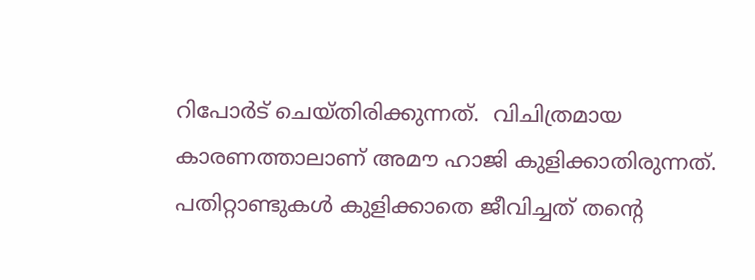റിപോര്‍ട് ചെയ്തിരിക്കുന്നത്.  വിചിത്രമായ കാരണത്താലാണ് അമൗ ഹാജി കുളിക്കാതിരുന്നത്. പതിറ്റാണ്ടുകള്‍ കുളിക്കാതെ ജീവിച്ചത് തന്റെ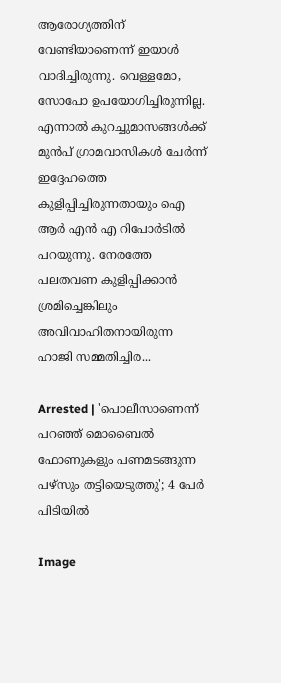ആരോഗ്യത്തിന് വേണ്ടിയാണെന്ന് ഇയാള്‍ വാദിച്ചിരുന്നു. വെള്ളമോ, സോപോ ഉപയോഗിച്ചിരുന്നില്ല. എന്നാല്‍ കുറച്ചുമാസങ്ങള്‍ക്ക് മുന്‍പ് ഗ്രാമവാസികള്‍ ചേര്‍ന്ന് ഇദ്ദേഹത്തെ കുളിപ്പിച്ചിരുന്നതായും ഐ ആര്‍ എന്‍ എ റിപോര്‍ടില്‍ പറയുന്നു. നേരത്തേ പലതവണ കുളിപ്പിക്കാന്‍ ശ്രമിച്ചെങ്കിലും അവിവാഹിതനായിരുന്ന ഹാജി സമ്മതിച്ചിര...

Arrested | 'പൊലീസാണെന്ന് പറഞ്ഞ് മൊബൈല്‍ ഫോണുകളും പണമടങ്ങുന്ന പഴ്‌സും തട്ടിയെടുത്തു'; 4 പേര്‍ പിടിയില്‍

Image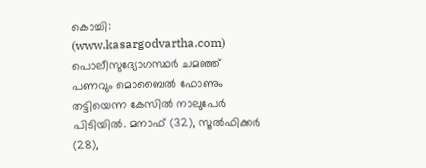കൊച്ചി: (www.kasargodvartha.com) പൊലീസുദ്യോഗസ്ഥര്‍ ചമഞ്ഞ് പണവും മൊബൈല്‍ ഫോണും തട്ടിയെന്ന കേസില്‍ നാലുപേര്‍ പിടിയില്‍. മനാഫ് (32), സൂല്‍ഫിക്കര്‍ (28),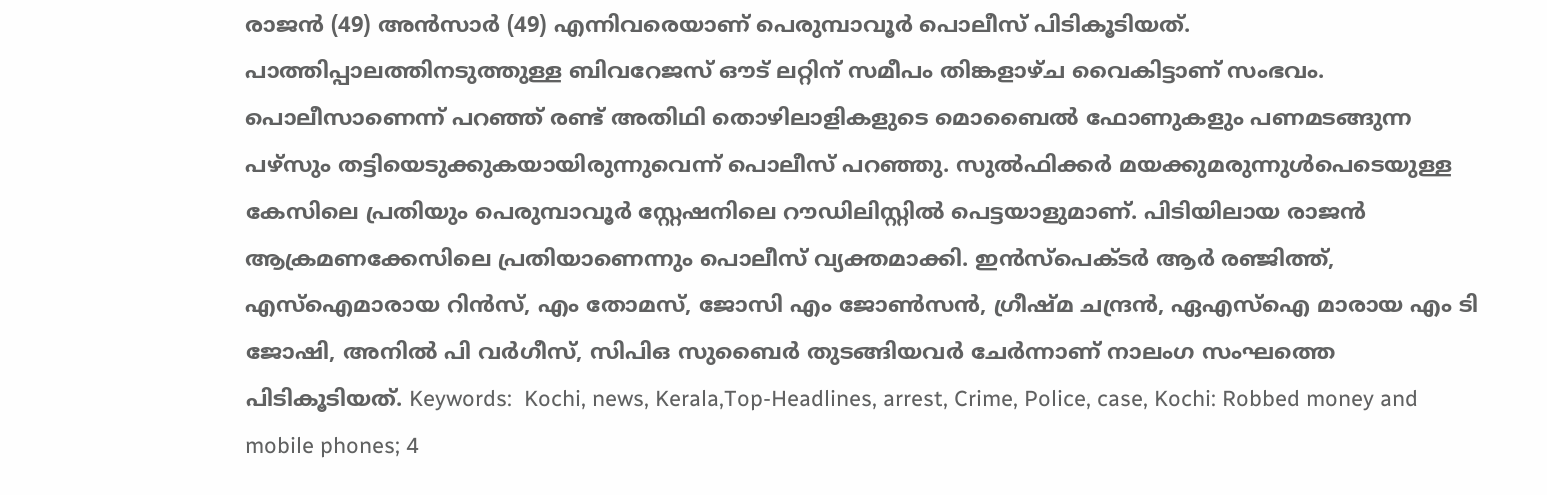രാജന്‍ (49) അന്‍സാര്‍ (49) എന്നിവരെയാണ് പെരുമ്പാവൂര്‍ പൊലീസ് പിടികൂടിയത്. പാത്തിപ്പാലത്തിനടുത്തുള്ള ബിവറേജസ് ഔട് ലറ്റിന് സമീപം തിങ്കളാഴ്ച വൈകിട്ടാണ് സംഭവം. പൊലീസാണെന്ന് പറഞ്ഞ് രണ്ട് അതിഥി തൊഴിലാളികളുടെ മൊബൈല്‍ ഫോണുകളും പണമടങ്ങുന്ന പഴ്‌സും തട്ടിയെടുക്കുകയായിരുന്നുവെന്ന് പൊലീസ് പറഞ്ഞു. സുല്‍ഫിക്കര്‍ മയക്കുമരുന്നുള്‍പെടെയുള്ള കേസിലെ പ്രതിയും പെരുമ്പാവൂര്‍ സ്റ്റേഷനിലെ റൗഡിലിസ്റ്റില്‍ പെട്ടയാളുമാണ്. പിടിയിലായ രാജന്‍ ആക്രമണക്കേസിലെ പ്രതിയാണെന്നും പൊലീസ് വ്യക്തമാക്കി. ഇന്‍സ്‌പെക്ടര്‍ ആര്‍ രഞ്ജിത്ത്, എസ്‌ഐമാരായ റിന്‍സ്, എം തോമസ്, ജോസി എം ജോണ്‍സന്‍, ഗ്രീഷ്മ ചന്ദ്രന്‍, ഏഎസ്‌ഐ മാരായ എം ടി ജോഷി, അനില്‍ പി വര്‍ഗീസ്, സിപിഒ സുബൈര്‍ തുടങ്ങിയവര്‍ ചേര്‍ന്നാണ് നാലംഗ സംഘത്തെ പിടികൂടിയത്. Keywords:  Kochi, news, Kerala,Top-Headlines, arrest, Crime, Police, case, Kochi: Robbed money and mobile phones; 4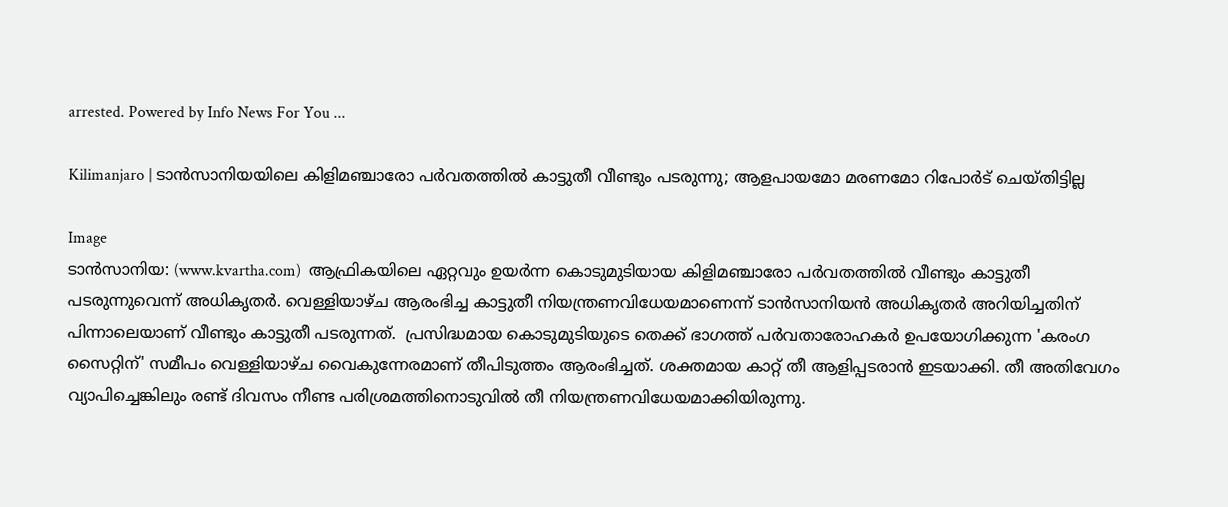arrested. Powered by Info News For You ...

Kilimanjaro | ടാന്‍സാനിയയിലെ കിളിമഞ്ചാരോ പര്‍വതത്തില്‍ കാട്ടുതീ വീണ്ടും പടരുന്നു; ആളപായമോ മരണമോ റിപോര്‍ട് ചെയ്തിട്ടില്ല

Image
ടാന്‍സാനിയ: (www.kvartha.com)  ആഫ്രികയിലെ ഏറ്റവും ഉയര്‍ന്ന കൊടുമുടിയായ കിളിമഞ്ചാരോ പര്‍വതത്തില്‍ വീണ്ടും കാട്ടുതീ പടരുന്നുവെന്ന് അധികൃതര്‍. വെള്ളിയാഴ്ച ആരംഭിച്ച കാട്ടുതീ നിയന്ത്രണവിധേയമാണെന്ന് ടാന്‍സാനിയന്‍ അധികൃതര്‍ അറിയിച്ചതിന് പിന്നാലെയാണ് വീണ്ടും കാട്ടുതീ പടരുന്നത്.  പ്രസിദ്ധമായ കൊടുമുടിയുടെ തെക്ക് ഭാഗത്ത് പര്‍വതാരോഹകര്‍ ഉപയോഗിക്കുന്ന 'കരംഗ സൈറ്റിന്' സമീപം വെള്ളിയാഴ്ച വൈകുന്നേരമാണ് തീപിടുത്തം ആരംഭിച്ചത്. ശക്തമായ കാറ്റ് തീ ആളിപ്പടരാന്‍ ഇടയാക്കി. തീ അതിവേഗം വ്യാപിച്ചെങ്കിലും രണ്ട് ദിവസം നീണ്ട പരിശ്രമത്തിനൊടുവില്‍ തീ നിയന്ത്രണവിധേയമാക്കിയിരുന്നു.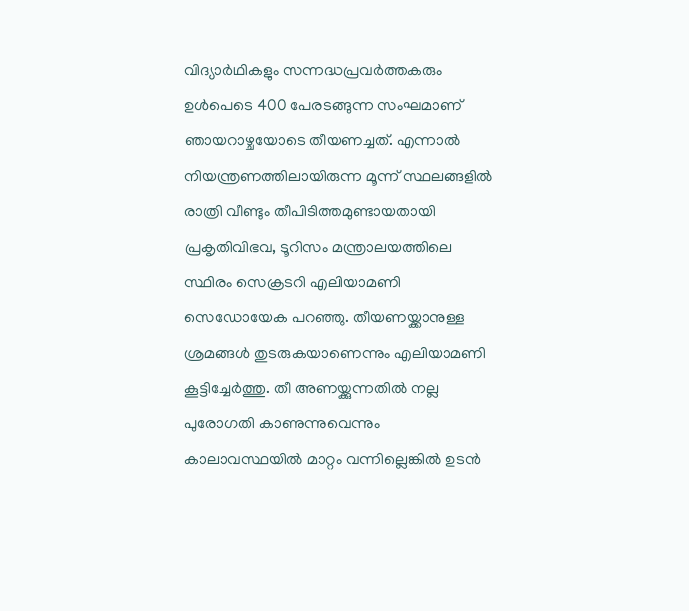വിദ്യാര്‍ഥികളും സന്നദ്ധപ്രവര്‍ത്തകരും ഉള്‍പെടെ 400 പേരടങ്ങുന്ന സംഘമാണ് ഞായറാഴ്ചയോടെ തീയണച്ചത്. എന്നാല്‍ നിയന്ത്രണത്തിലായിരുന്ന മൂന്ന് സ്ഥലങ്ങളില്‍ രാത്രി വീണ്ടും തീപിടിത്തമുണ്ടായതായി പ്രകൃതിവിഭവ, ടൂറിസം മന്ത്രാലയത്തിലെ സ്ഥിരം സെക്രടറി എലിയാമണി സെഡോയേക പറഞ്ഞു. തീയണയ്ക്കാനുള്ള ശ്രമങ്ങള്‍ തുടരുകയാണെന്നും എലിയാമണി കൂട്ടിച്ചേര്‍ത്തു. തീ അണയ്ക്കുന്നതില്‍ നല്ല പുരോഗതി കാണുന്നുവെന്നും കാലാവസ്ഥയില്‍ മാറ്റം വന്നില്ലെങ്കില്‍ ഉടന്‍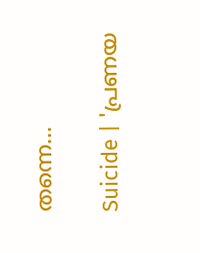തന്നെ...

Suicide | 'പ്രണയ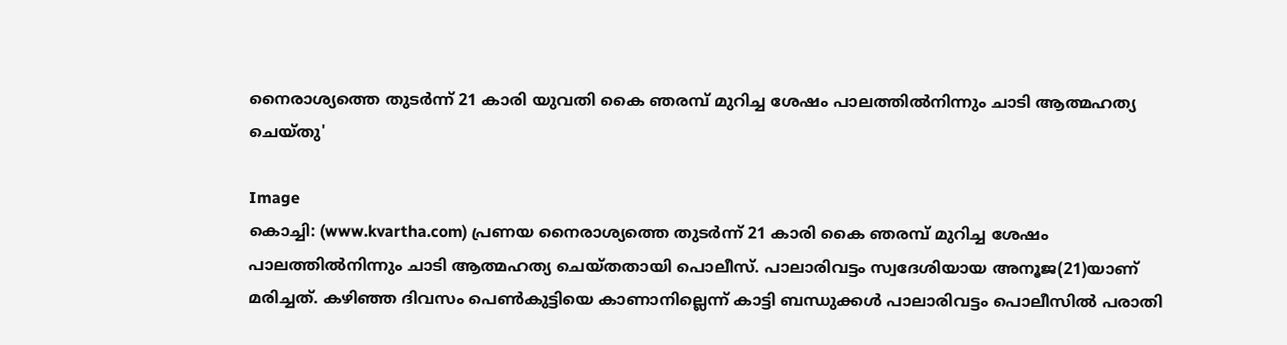നൈരാശ്യത്തെ തുടര്‍ന്ന് 21 കാരി യുവതി കൈ ഞരമ്പ് മുറിച്ച ശേഷം പാലത്തില്‍നിന്നും ചാടി ആത്മഹത്യ ചെയ്തു'

Image
കൊച്ചി: (www.kvartha.com) പ്രണയ നൈരാശ്യത്തെ തുടര്‍ന്ന് 21 കാരി കൈ ഞരമ്പ് മുറിച്ച ശേഷം പാലത്തില്‍നിന്നും ചാടി ആത്മഹത്യ ചെയ്തതായി പൊലീസ്. പാലാരിവട്ടം സ്വദേശിയായ അനൂജ(21)യാണ് മരിച്ചത്. കഴിഞ്ഞ ദിവസം പെണ്‍കുട്ടിയെ കാണാനില്ലെന്ന് കാട്ടി ബന്ധുക്കള്‍ പാലാരിവട്ടം പൊലീസില്‍ പരാതി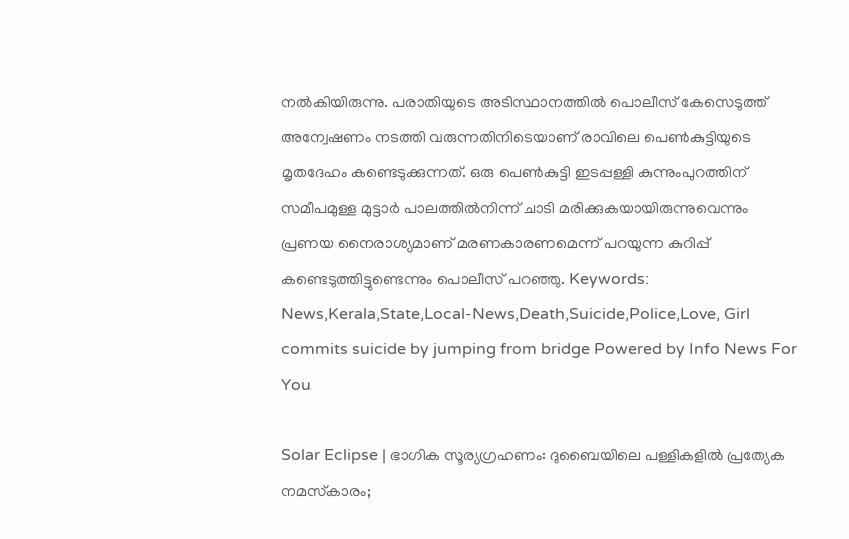നല്‍കിയിരുന്നു. പരാതിയുടെ അടിസ്ഥാനത്തില്‍ പൊലീസ് കേസെടുത്ത് അന്വേഷണം നടത്തി വരുന്നതിനിടെയാണ് രാവിലെ പെണ്‍കുട്ടിയുടെ മൃതദേഹം കണ്ടെടുക്കുന്നത്. ഒരു പെണ്‍കുട്ടി ഇടപ്പള്ളി കുന്നുംപുറത്തിന് സമീപമുള്ള മുട്ടാര്‍ പാലത്തില്‍നിന്ന് ചാടി മരിക്കുകയായിരുന്നുവെന്നും പ്രണയ നൈരാശ്യമാണ് മരണകാരണമെന്ന് പറയുന്ന കുറിപ്പ് കണ്ടെടുത്തിട്ടുണ്ടെന്നും പൊലീസ് പറഞ്ഞു. Keywords:  News,Kerala,State,Local-News,Death,Suicide,Police,Love, Girl commits suicide by jumping from bridge Powered by Info News For You

Solar Eclipse | ഭാഗിക സൂര്യഗ്രഹണം: ദുബൈയിലെ പള്ളികളില്‍ പ്രത്യേക നമസ്‌കാരം;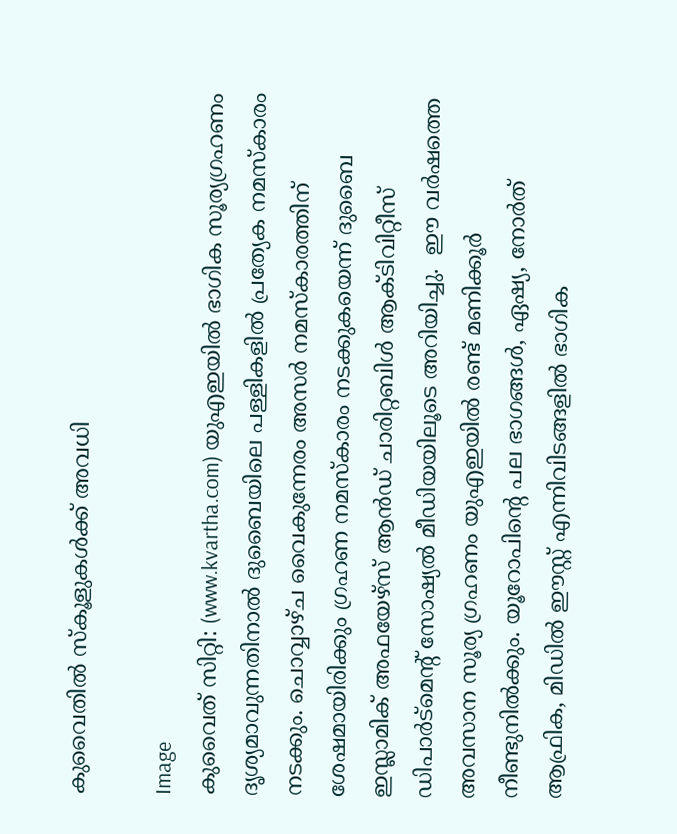കുവൈതിൽ സ്‌കൂളുകള്‍ക്ക് അവധി

Image
കുവൈത് സിറ്റി: (www.kvartha.com) യുഎഇയില്‍ ഭാഗിക സൂര്യഗ്രഹണം ദൃശ്യമാവുന്നതിനാല്‍ ദുബൈയിലെ പള്ളികളില്‍ പ്രത്യേക നമസ്‌കാരം നടക്കും. ചൊവ്വാഴ്ച വൈകുന്നേരം അസര്‍ നമസ്‌കാരത്തിന് ശേഷമായിരിക്കും ഗ്രഹണ നമസ്‌കാരം നടക്കുകയെന്ന് ദുബൈ ഇസ്ലാമിക് അഫയേഴ്‌സ് ആന്‍ഡ് ചാരിറ്റബിള്‍ ആക്ടിവിറ്റീസ് ഡിപാര്‍ട്‌മെന്റ് സോഷ്യല്‍ മീഡിയയിലൂടെ അറിയിച്ചു.  ഈ വര്‍ഷത്തെ അവസാന സൂര്യ ഗ്രഹണം യുഎഇയില്‍ രണ്ട് മണിക്കൂര്‍ നീണ്ടുനില്‍ക്കും. യൂറോപിന്റെ പല ഭാഗങ്ങള്‍, ഏഷ്യ, നോര്‍ത് ആഫ്രിക, മിഡില്‍ ഈസ്റ്റ് എന്നിവിടങ്ങളില്‍ ഭാഗിക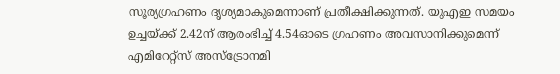സൂര്യഗ്രഹണം ദൃശ്യമാകുമെന്നാണ് പ്രതീക്ഷിക്കുന്നത്. യുഎഇ സമയം ഉച്ചയ്ക്ക് 2.42ന് ആരംഭിച്ച് 4.54ഓടെ ഗ്രഹണം അവസാനിക്കുമെന്ന് എമിറേറ്റ്സ് അസ്ട്രോനമി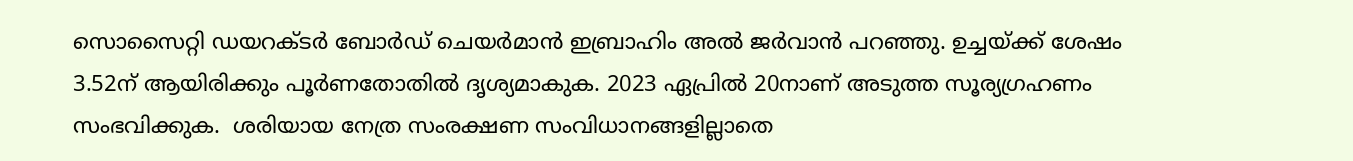സൊസൈറ്റി ഡയറക്ടര്‍ ബോര്‍ഡ് ചെയര്‍മാന്‍ ഇബ്രാഹിം അല്‍ ജര്‍വാന്‍ പറഞ്ഞു. ഉച്ചയ്ക്ക് ശേഷം 3.52ന് ആയിരിക്കും പൂര്‍ണതോതില്‍ ദൃശ്യമാകുക. 2023 ഏപ്രില്‍ 20നാണ് അടുത്ത സൂര്യഗ്രഹണം സംഭവിക്കുക.  ശരിയായ നേത്ര സംരക്ഷണ സംവിധാനങ്ങളില്ലാതെ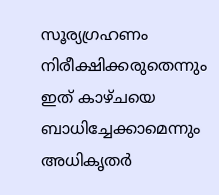സൂര്യഗ്രഹണം നിരീക്ഷിക്കരുതെന്നും ഇത് കാഴ്ചയെ ബാധിച്ചേക്കാമെന്നും അധികൃതര്‍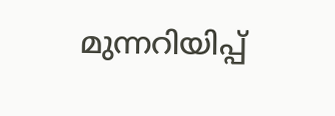മുന്നറിയിപ്പ്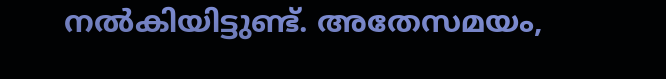നല്‍കിയിട്ടുണ്ട്. അതേസമയം,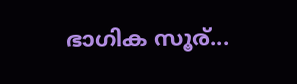ഭാഗിക സൂര്...